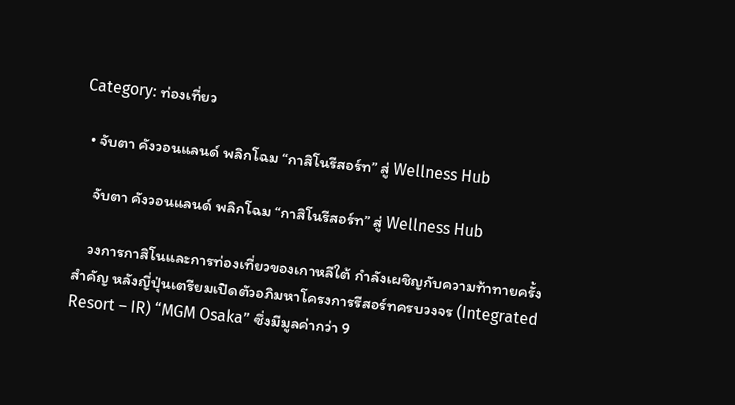Category: ท่องเที่ยว

  • จับตา คังวอนแลนด์ พลิกโฉม “กาสิโนรีสอร์ท” สู่ Wellness Hub

    จับตา คังวอนแลนด์ พลิกโฉม “กาสิโนรีสอร์ท” สู่ Wellness Hub

    วงการกาสิโนและการท่องเที่ยวของเกาหลีใต้ กำลังเผชิญกับความท้าทายครั้งสำคัญ หลังญี่ปุ่นเตรียมเปิดตัวอภิมหาโครงการรีสอร์ทครบวงจร (Integrated Resort – IR) “MGM Osaka” ซึ่งมีมูลค่ากว่า 9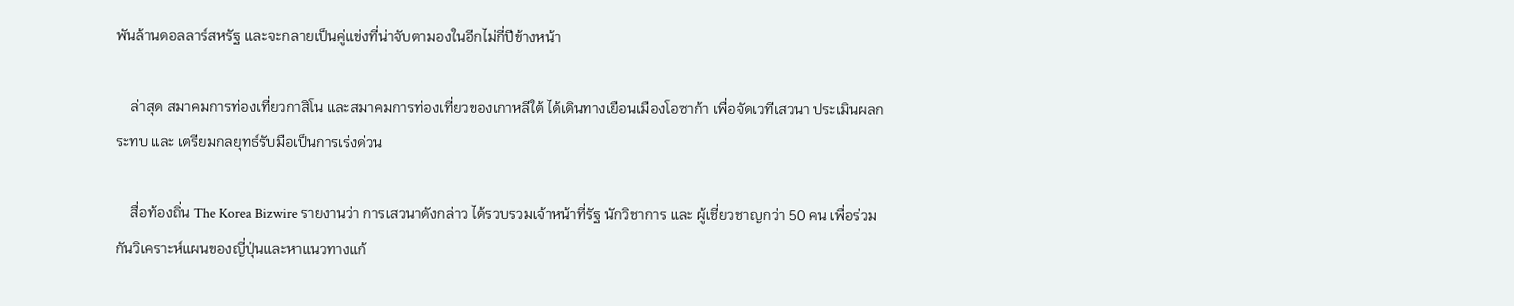พันล้านดอลลาร์สหรัฐ และจะกลายเป็นคู่แข่งที่น่าจับตามองในอีกไม่กี่ปีข้างหน้า

    ล่าสุด สมาคมการท่องเที่ยวกาสิโน และสมาคมการท่องเที่ยวของเกาหลีใต้ ได้เดินทางเยือนเมืองโอซาก้า เพื่อจัดเวทีเสวนา ประเมินผลกระทบ และ เตรียมกลยุทธ์รับมือเป็นการเร่งด่วน

    สื่อท้องถิ่น The Korea Bizwire รายงานว่า การเสวนาดังกล่าว ได้รวบรวมเจ้าหน้าที่รัฐ นักวิชาการ และ ผู้เชี่ยวชาญกว่า 50 คน เพื่อร่วมกันวิเคราะห์แผนของญี่ปุ่นและหาแนวทางแก้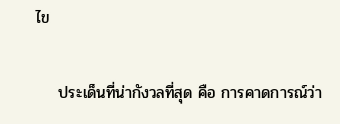ไข

    ประเด็นที่น่ากังวลที่สุด คือ การคาดการณ์ว่า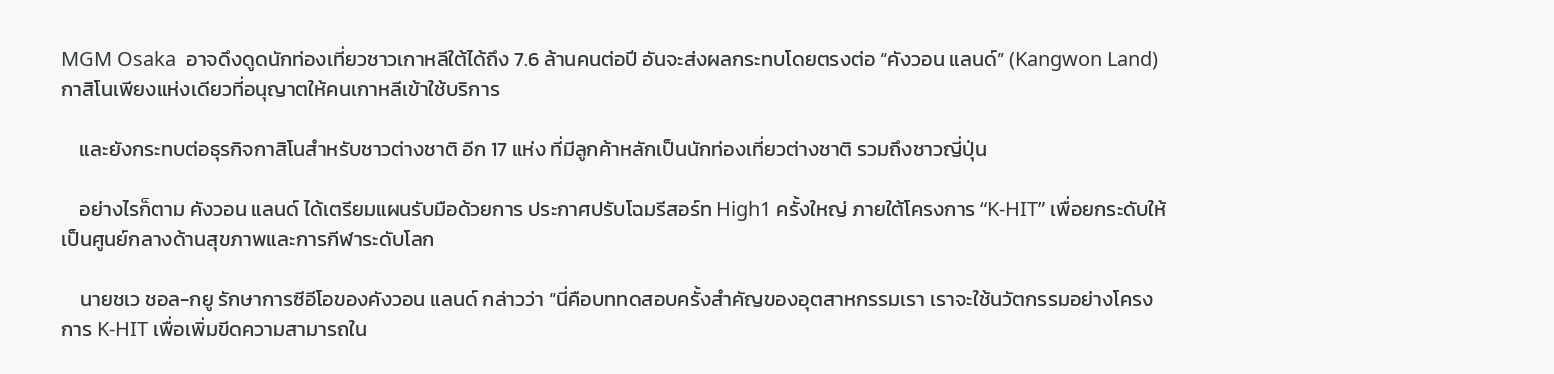MGM Osaka  อาจดึงดูดนักท่องเที่ยวชาวเกาหลีใต้ได้ถึง 7.6 ล้านคนต่อปี อันจะส่งผลกระทบโดยตรงต่อ “คังวอน แลนด์” (Kangwon Land) กาสิโนเพียงแห่งเดียวที่อนุญาตให้คนเกาหลีเข้าใช้บริการ

    และยังกระทบต่อธุรกิจกาสิโนสำหรับชาวต่างชาติ อีก 17 แห่ง ที่มีลูกค้าหลักเป็นนักท่องเที่ยวต่างชาติ รวมถึงชาวญี่ปุ่น

    อย่างไรก็ตาม คังวอน แลนด์ ได้เตรียมแผนรับมือด้วยการ ประกาศปรับโฉมรีสอร์ท High1 ครั้งใหญ่ ภายใต้โครงการ “K-HIT” เพื่อยกระดับให้เป็นศูนย์กลางด้านสุขภาพและการกีฬาระดับโลก

    นายชเว ชอล-กยู รักษาการซีอีโอของคังวอน แลนด์ กล่าวว่า “นี่คือบททดสอบครั้งสำคัญของอุตสาหกรรมเรา เราจะใช้นวัตกรรมอย่างโครงการ K-HIT เพื่อเพิ่มขีดความสามารถใน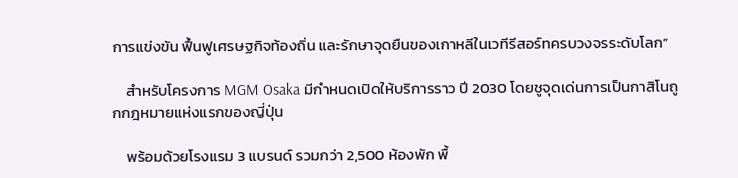การแข่งขัน ฟื้นฟูเศรษฐกิจท้องถิ่น และรักษาจุดยืนของเกาหลีในเวทีรีสอร์ทครบวงจรระดับโลก”

    สำหรับโครงการ MGM Osaka มีกำหนดเปิดให้บริการราว ปี 2030 โดยชูจุดเด่นการเป็นกาสิโนถูกกฎหมายแห่งแรกของญี่ปุ่น

    พร้อมด้วยโรงแรม 3 แบรนด์ รวมกว่า 2,500 ห้องพัก พื้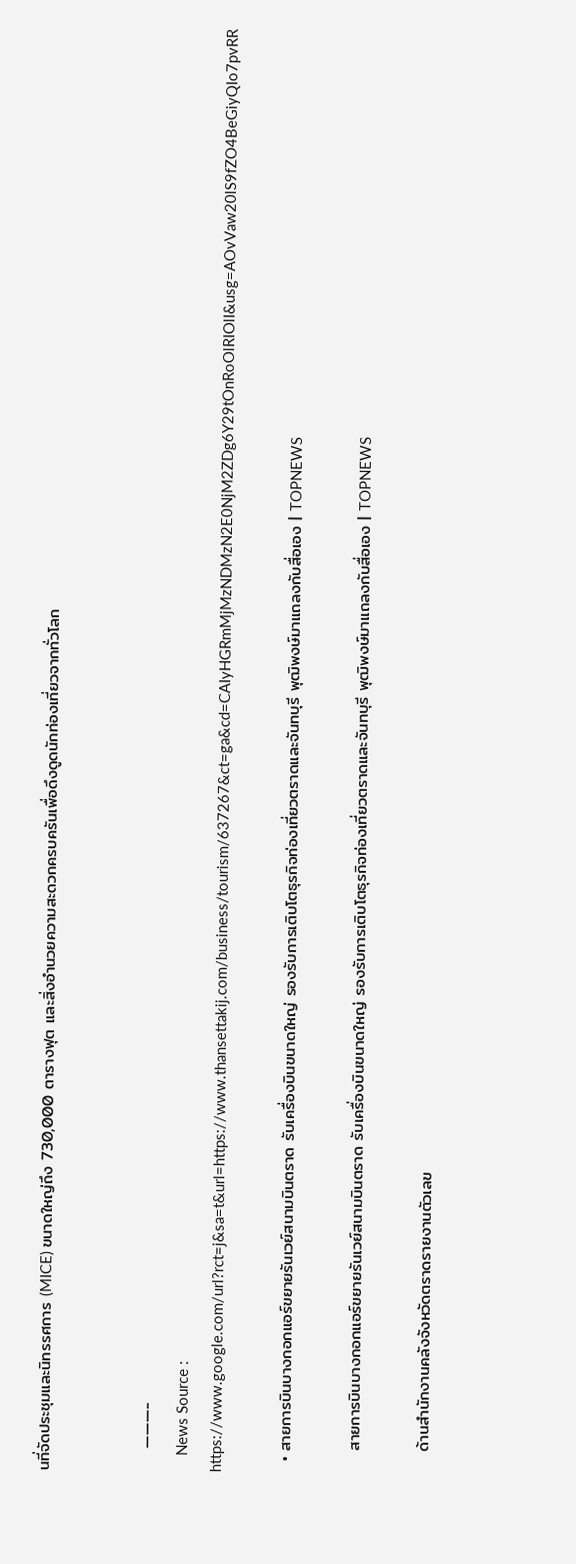นที่จัดประชุมและนิทรรศการ (MICE) ขนาดใหญ่ถึง 730,000 ตารางฟุต และสิ่งอำนวยความสะดวกครบครันเพื่อดึงดูดนักท่องเที่ยวจากทั่วโลก


    ———-
    News Source : https://www.google.com/url?rct=j&sa=t&url=https://www.thansettakij.com/business/tourism/637267&ct=ga&cd=CAIyHGRmMjMzNDMzN2E0NjM2ZDg6Y29tOnRoOlRIOlI&usg=AOvVaw20lS9fZO4BeGiyQIo7pvRR

  • สายการบินบางกอกแอร์ขยายรันเวย์สนามบินตราด รับเครื่องบินขนาดใหญ่ รองรับการเติบโตธุรกิจท่องเที่ยวตราดและจันทบุรี พุฒิพงษ์มาแถลงกับสื่อเอง | TOPNEWS

    สายการบินบางกอกแอร์ขยายรันเวย์สนามบินตราด รับเครื่องบินขนาดใหญ่ รองรับการเติบโตธุรกิจท่องเที่ยวตราดและจันทบุรี พุฒิพงษ์มาแถลงกับสื่อเอง | TOPNEWS

    ด้านสำนักงานคลังจังหวัดตราดรายงานตัวเลข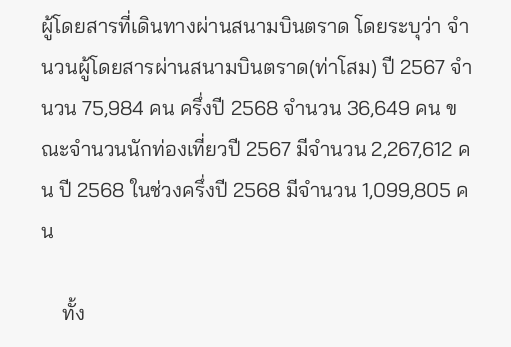ผู้โดยสารที่เดินทางผ่านสนามบินตราด โดยระบุว่า จำนวนผู้โดยสารผ่านสนามบินตราด(ท่าโสม) ปี 2567 จำนวน 75,984 คน ครึ่งปี 2568 จำนวน 36,649 คน ขณะจำนวนนักท่องเที่ยวปี 2567 มีจำนวน 2,267,612 คน ปี 2568 ในช่วงครึ่งปี 2568 มีจำนวน 1,099,805 คน

    ทั้ง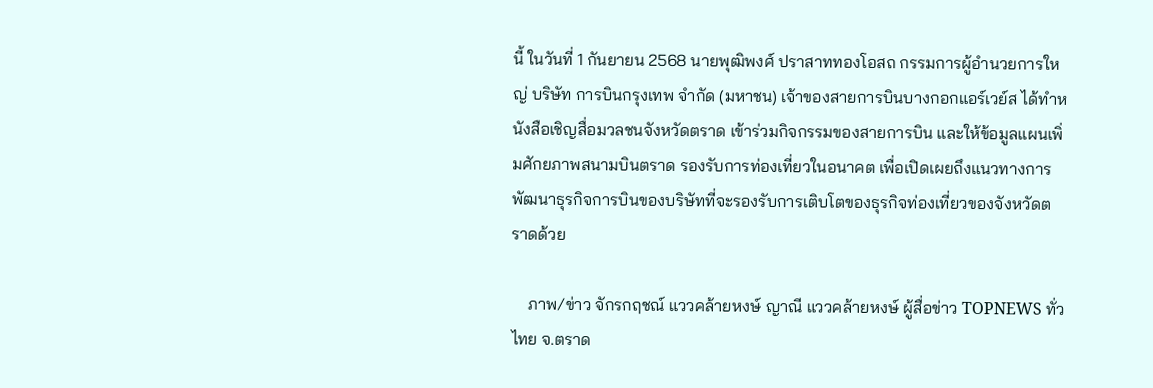นี้ ในวันที่ 1 กันยายน 2568 นายพุฒิพงศ์ ปราสาททองโอสถ กรรมการผู้อำนวยการใหญ่ บริษัท การบินกรุงเทพ จำกัด (มหาชน) เจ้าของสายการบินบางกอกแอร์เวย์ส ได้ทำหนังสือเชิญสื่อมวลชนจังหวัดตราด เข้าร่วมกิจกรรมของสายการบิน และให้ข้อมูลแผนเพิ่มศักยภาพสนามบินตราด รองรับการท่องเที่ยวในอนาคต เพื่อเปิดเผยถึงแนวทางการพัฒนาธุรกิจการบินของบริษัทที่จะรองรับการเติบโตของธุรกิจท่องเที่ยวของจังหวัดตราดด้วย

    ภาพ/ข่าว จักรกฤชณ์ แววคล้ายหงษ์ ญาณี แววคล้ายหงษ์ ผู้สื่อข่าว TOPNEWS ทั่วไทย จ.ตราด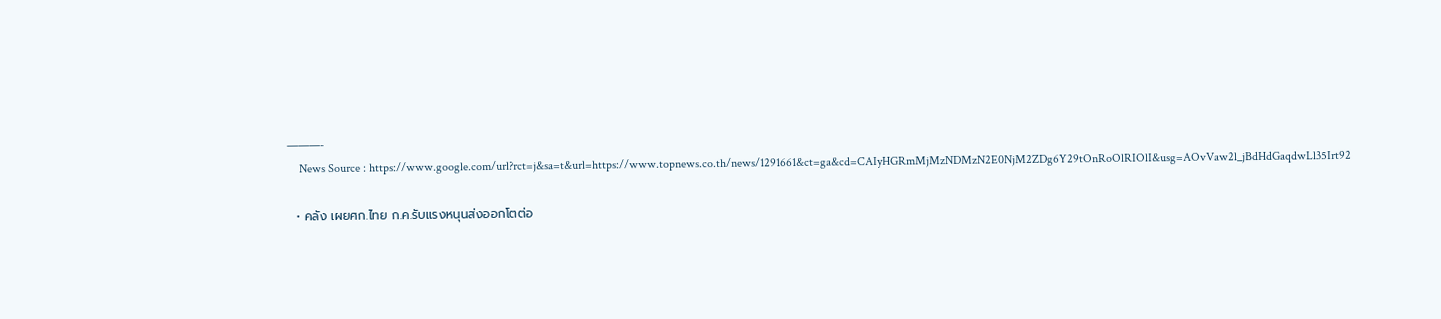———-
    News Source : https://www.google.com/url?rct=j&sa=t&url=https://www.topnews.co.th/news/1291661&ct=ga&cd=CAIyHGRmMjMzNDMzN2E0NjM2ZDg6Y29tOnRoOlRIOlI&usg=AOvVaw2l_jBdHdGaqdwLl35Irt92

  • คลัง เผยศก.ไทย ก.ค.รับแรงหนุนส่งออกโตต่อ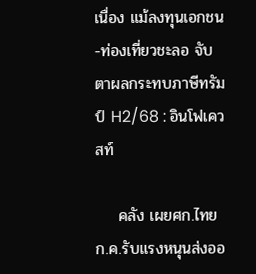เนื่อง แม้ลงทุนเอกชน-ท่องเที่ยวชะลอ จับตาผลกระทบภาษีทรัมป์ H2/68 : อินโฟเควสท์

    คลัง เผยศก.ไทย ก.ค.รับแรงหนุนส่งออ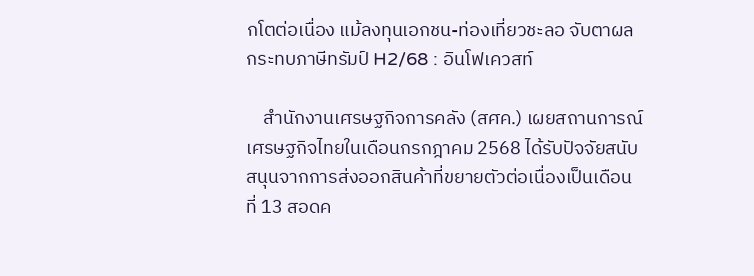กโตต่อเนื่อง แม้ลงทุนเอกชน-ท่องเที่ยวชะลอ จับตาผลกระทบภาษีทรัมป์ H2/68 : อินโฟเควสท์

    สำนักงานเศรษฐกิจการคลัง (สศค.) เผยสถานการณ์เศรษฐกิจไทยในเดือนกรกฎาคม 2568 ได้รับปัจจัยสนับสนุนจากการส่งออกสินค้าที่ขยายตัวต่อเนื่องเป็นเดือนที่ 13 สอดค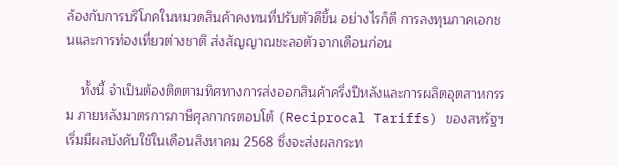ล้องกับการบริโภคในหมวดสินค้าคงทนที่ปรับตัวดีขึ้น อย่างไรก็ดี การลงทุนภาคเอกชนและการท่องเที่ยวต่างชาติ ส่งสัญญาณชะลอตัวจากเดือนก่อน

    ทั้งนี้ จำเป็นต้องติดตามทิศทางการส่งออกสินค้าครึ่งปีหลังและการผลิตอุตสาหกรรม ภายหลังมาตรการภาษีศุลกากรตอบโต้ (Reciprocal Tariffs) ของสหรัฐฯ เริ่มมีผลบังคับใช้ในเดือนสิงหาคม 2568 ซึ่งจะส่งผลกระท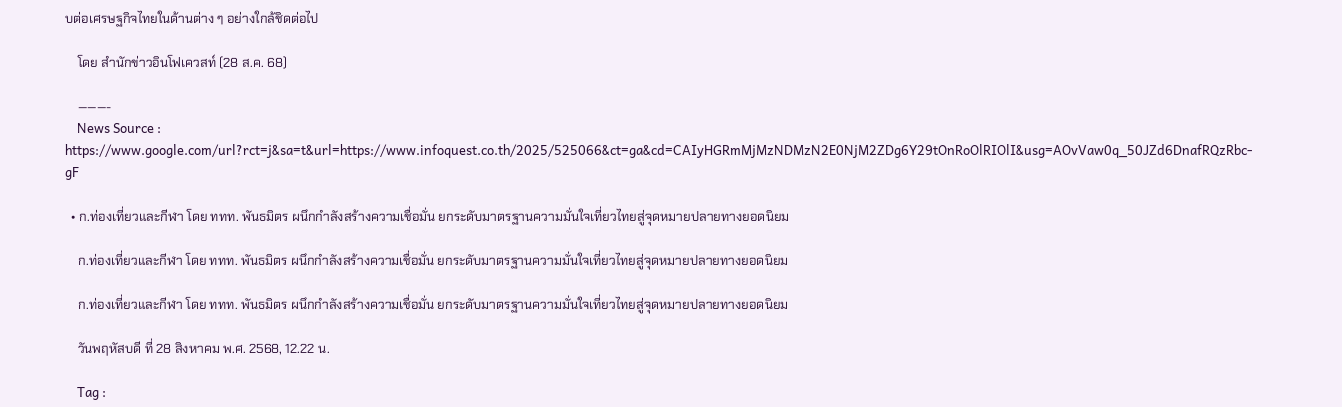บต่อเศรษฐกิจไทยในด้านต่าง ๆ อย่างใกล้ชิดต่อไป

    โดย สำนักข่าวอินโฟเควสท์ (28 ส.ค. 68)

    ———-
    News Source : https://www.google.com/url?rct=j&sa=t&url=https://www.infoquest.co.th/2025/525066&ct=ga&cd=CAIyHGRmMjMzNDMzN2E0NjM2ZDg6Y29tOnRoOlRIOlI&usg=AOvVaw0q_50JZd6DnafRQzRbc-gF

  • ก.ท่องเที่ยวและกีฬา โดย ททท. พันธมิตร ผนึกกำลังสร้างความเชื่อมั่น ยกระดับมาตรฐานความมั่นใจเที่ยวไทยสู่จุดหมายปลายทางยอดนิยม

    ก.ท่องเที่ยวและกีฬา โดย ททท. พันธมิตร ผนึกกำลังสร้างความเชื่อมั่น ยกระดับมาตรฐานความมั่นใจเที่ยวไทยสู่จุดหมายปลายทางยอดนิยม

    ก.ท่องเที่ยวและกีฬา โดย ททท. พันธมิตร ผนึกกำลังสร้างความเชื่อมั่น ยกระดับมาตรฐานความมั่นใจเที่ยวไทยสู่จุดหมายปลายทางยอดนิยม

    วันพฤหัสบดี ที่ 28 สิงหาคม พ.ศ. 2568, 12.22 น.

    Tag :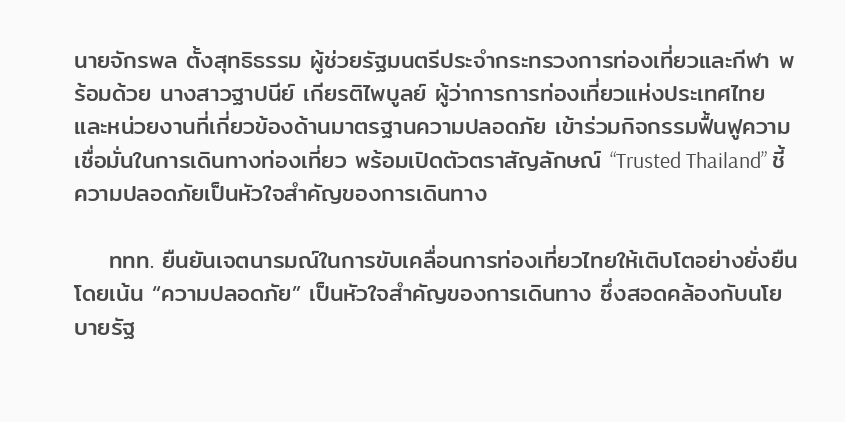นายจักรพล ตั้งสุทธิธรรม ผู้ช่วยรัฐมนตรีประจำกระทรวงการท่องเที่ยวและกีฬา พร้อมด้วย นางสาวฐาปนีย์ เกียรติไพบูลย์ ผู้ว่าการการท่องเที่ยวแห่งประเทศไทย และหน่วยงานที่เกี่ยวข้องด้านมาตรฐานความปลอดภัย เข้าร่วมกิจกรรมฟื้นฟูความเชื่อมั่นในการเดินทางท่องเที่ยว พร้อมเปิดตัวตราสัญลักษณ์ “Trusted Thailand” ชี้ความปลอดภัยเป็นหัวใจสำคัญของการเดินทาง

    ททท. ยืนยันเจตนารมณ์ในการขับเคลื่อนการท่องเที่ยวไทยให้เติบโตอย่างยั่งยืน โดยเน้น “ความปลอดภัย” เป็นหัวใจสำคัญของการเดินทาง ซึ่งสอดคล้องกับนโยบายรัฐ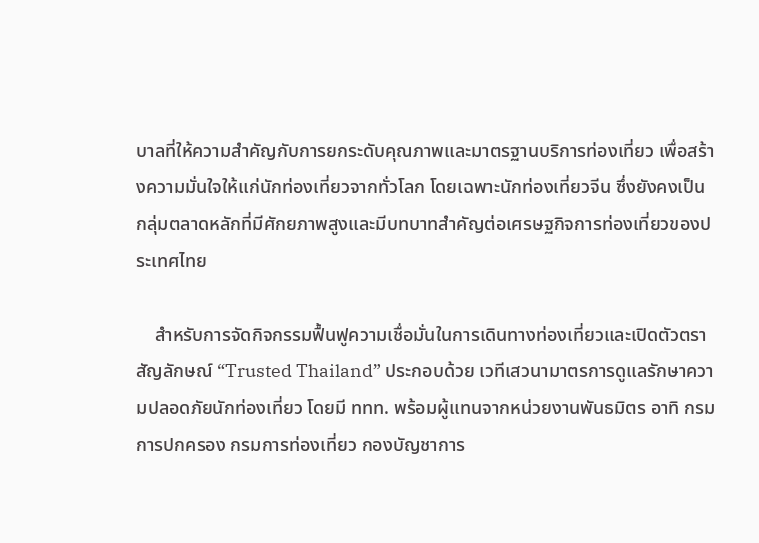บาลที่ให้ความสำคัญกับการยกระดับคุณภาพและมาตรฐานบริการท่องเที่ยว เพื่อสร้างความมั่นใจให้แก่นักท่องเที่ยวจากทั่วโลก โดยเฉพาะนักท่องเที่ยวจีน ซึ่งยังคงเป็นกลุ่มตลาดหลักที่มีศักยภาพสูงและมีบทบาทสำคัญต่อเศรษฐกิจการท่องเที่ยวของประเทศไทย

    สำหรับการจัดกิจกรรมฟื้นฟูความเชื่อมั่นในการเดินทางท่องเที่ยวและเปิดตัวตราสัญลักษณ์ “Trusted Thailand” ประกอบด้วย เวทีเสวนามาตรการดูแลรักษาความปลอดภัยนักท่องเที่ยว โดยมี ททท. พร้อมผู้แทนจากหน่วยงานพันธมิตร อาทิ กรมการปกครอง กรมการท่องเที่ยว กองบัญชาการ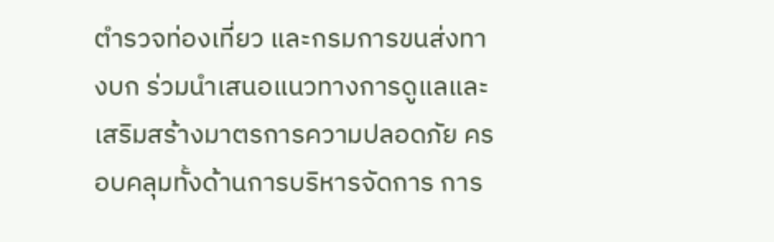ตำรวจท่องเที่ยว และกรมการขนส่งทางบก ร่วมนำเสนอแนวทางการดูแลและเสริมสร้างมาตรการความปลอดภัย ครอบคลุมทั้งด้านการบริหารจัดการ การ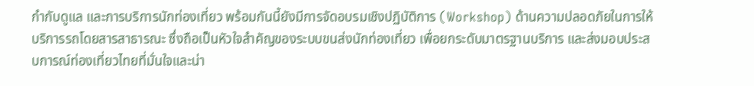กำกับดูแล และการบริการนักท่องเที่ยว พร้อมกันนี้ยังมีการจัดอบรมเชิงปฏิบัติการ (Workshop) ด้านความปลอดภัยในการให้บริการรถโดยสารสาธารณะ ซึ่งถือเป็นหัวใจสำคัญของระบบขนส่งนักท่องเที่ยว เพื่อยกระดับมาตรฐานบริการ และส่งมอบประสบการณ์ท่องเที่ยวไทยที่มั่นใจและน่า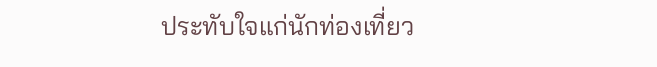ประทับใจแก่นักท่องเที่ยว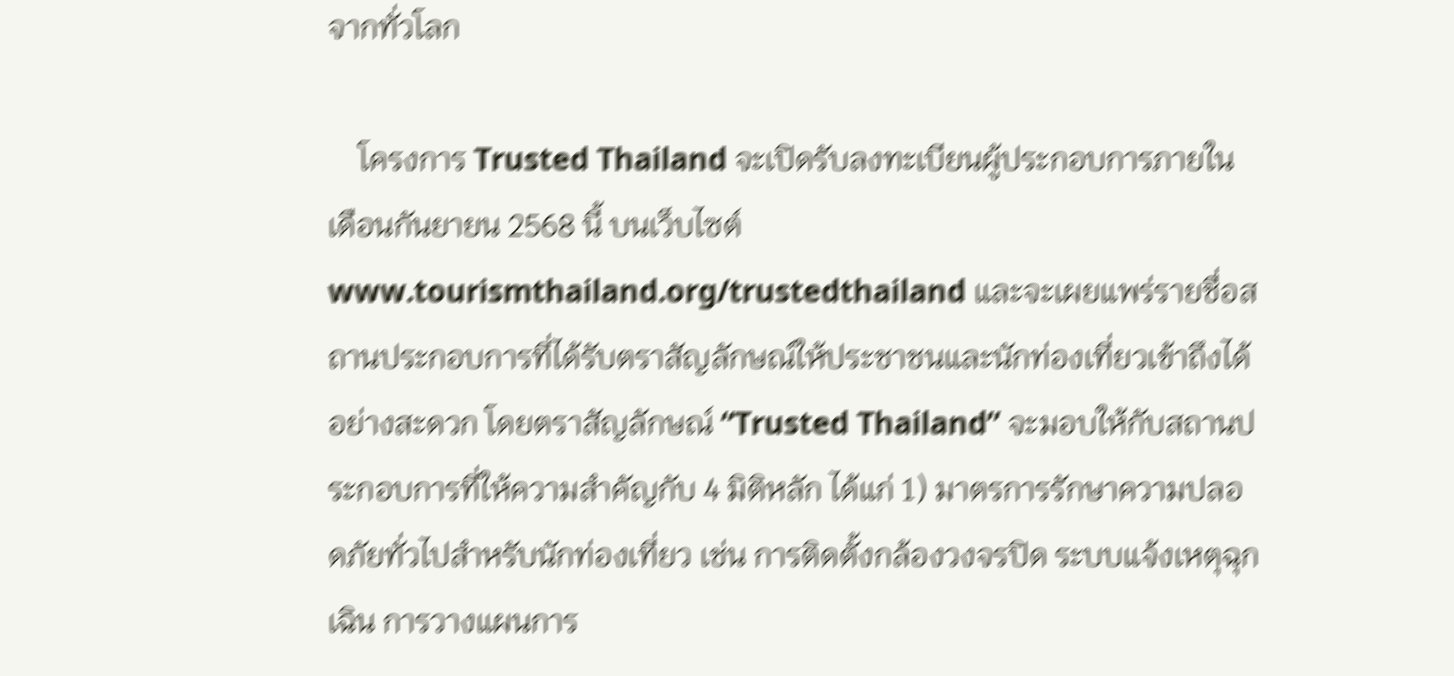จากทั่วโลก

    โครงการ Trusted Thailand จะเปิดรับลงทะเบียนผู้ประกอบการภายในเดือนกันยายน 2568 นี้ บนเว็บไซต์ www.tourismthailand.org/trustedthailand และจะเผยแพร่รายชื่อสถานประกอบการที่ได้รับตราสัญลักษณ์ให้ประชาชนและนักท่องเที่ยวเข้าถึงได้อย่างสะดวก โดยตราสัญลักษณ์ “Trusted Thailand” จะมอบให้กับสถานประกอบการที่ให้ความสำคัญกับ 4 มิติหลัก ได้แก่ 1) มาตรการรักษาความปลอดภัยทั่วไปสำหรับนักท่องเที่ยว เช่น การติดตั้งกล้องวงจรปิด ระบบแจ้งเหตุฉุกเฉิน การวางแผนการ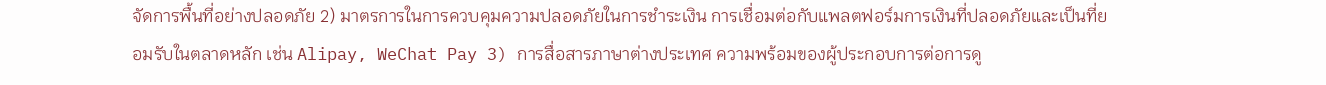จัดการพื้นที่อย่างปลอดภัย 2) มาตรการในการควบคุมความปลอดภัยในการชำระเงิน การเชื่อมต่อกับแพลตฟอร์มการเงินที่ปลอดภัยและเป็นที่ยอมรับในตลาดหลัก เช่น Alipay, WeChat Pay 3) การสื่อสารภาษาต่างประเทศ ความพร้อมของผู้ประกอบการต่อการดู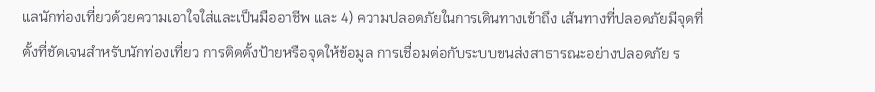แลนักท่องเที่ยวด้วยความเอาใจใส่และเป็นมืออาชีพ และ 4) ความปลอดภัยในการเดินทางเข้าถึง เส้นทางที่ปลอดภัยมีจุดที่ตั้งที่ชัดเจนสำหรับนักท่องเที่ยว การติดตั้งป้ายหรือจุดให้ข้อมูล การเชื่อมต่อกับระบบขนส่งสาธารณะอย่างปลอดภัย ร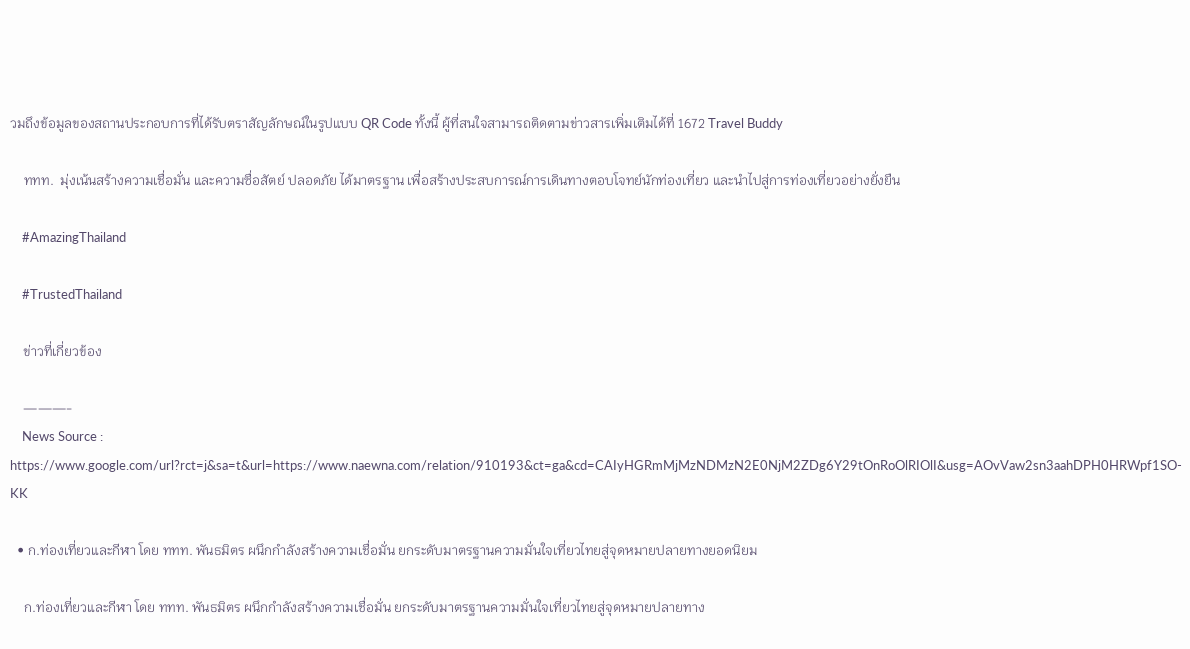วมถึงข้อมูลของสถานประกอบการที่ได้รับตราสัญลักษณ์ในรูปแบบ QR Code ทั้งนี้ ผู้ที่สนใจสามารถติดตามข่าวสารเพิ่มเติมได้ที่ 1672 Travel Buddy

    ททท.  มุ่งเน้นสร้างความเชื่อมั่น และความซื่อสัตย์ ปลอดภัย ได้มาตรฐาน เพื่อสร้างประสบการณ์การเดินทางตอบโจทย์นักท่องเที่ยว และนำไปสู่การท่องเที่ยวอย่างยั่งยืน

    #AmazingThailand

    #TrustedThailand

    ข่าวที่เกี่ยวข้อง

    ———-
    News Source : https://www.google.com/url?rct=j&sa=t&url=https://www.naewna.com/relation/910193&ct=ga&cd=CAIyHGRmMjMzNDMzN2E0NjM2ZDg6Y29tOnRoOlRIOlI&usg=AOvVaw2sn3aahDPH0HRWpf1SO-KK

  • ก.ท่องเที่ยวและกีฬา โดย ททท. พันธมิตร ผนึกกำลังสร้างความเชื่อมั่น ยกระดับมาตรฐานความมั่นใจเที่ยวไทยสู่จุดหมายปลายทางยอดนิยม

    ก.ท่องเที่ยวและกีฬา โดย ททท. พันธมิตร ผนึกกำลังสร้างความเชื่อมั่น ยกระดับมาตรฐานความมั่นใจเที่ยวไทยสู่จุดหมายปลายทาง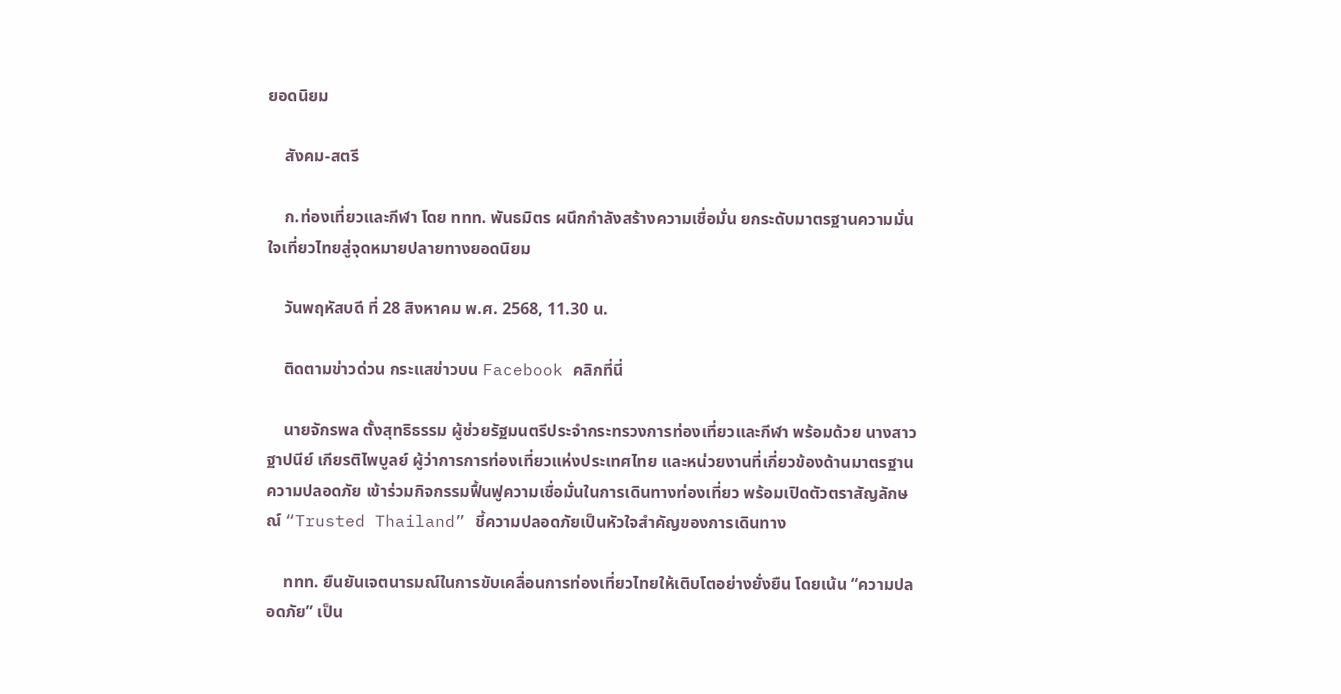ยอดนิยม

    สังคม-สตรี

    ก.ท่องเที่ยวและกีฬา โดย ททท. พันธมิตร ผนึกกำลังสร้างความเชื่อมั่น ยกระดับมาตรฐานความมั่นใจเที่ยวไทยสู่จุดหมายปลายทางยอดนิยม

    วันพฤหัสบดี ที่ 28 สิงหาคม พ.ศ. 2568, 11.30 น.

    ติดตามข่าวด่วน กระแสข่าวบน Facebook คลิกที่นี่

    นายจักรพล ตั้งสุทธิธรรม ผู้ช่วยรัฐมนตรีประจำกระทรวงการท่องเที่ยวและกีฬา พร้อมด้วย นางสาวฐาปนีย์ เกียรติไพบูลย์ ผู้ว่าการการท่องเที่ยวแห่งประเทศไทย และหน่วยงานที่เกี่ยวข้องด้านมาตรฐานความปลอดภัย เข้าร่วมกิจกรรมฟื้นฟูความเชื่อมั่นในการเดินทางท่องเที่ยว พร้อมเปิดตัวตราสัญลักษณ์ “Trusted Thailand” ชี้ความปลอดภัยเป็นหัวใจสำคัญของการเดินทาง

    ททท. ยืนยันเจตนารมณ์ในการขับเคลื่อนการท่องเที่ยวไทยให้เติบโตอย่างยั่งยืน โดยเน้น “ความปลอดภัย” เป็น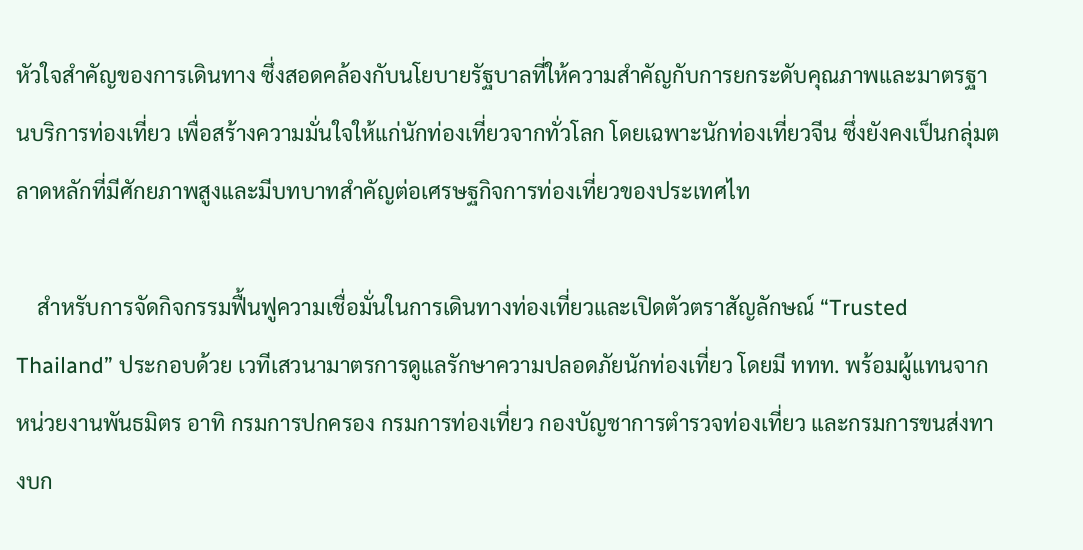หัวใจสำคัญของการเดินทาง ซึ่งสอดคล้องกับนโยบายรัฐบาลที่ให้ความสำคัญกับการยกระดับคุณภาพและมาตรฐานบริการท่องเที่ยว เพื่อสร้างความมั่นใจให้แก่นักท่องเที่ยวจากทั่วโลก โดยเฉพาะนักท่องเที่ยวจีน ซึ่งยังคงเป็นกลุ่มตลาดหลักที่มีศักยภาพสูงและมีบทบาทสำคัญต่อเศรษฐกิจการท่องเที่ยวของประเทศไท

    สำหรับการจัดกิจกรรมฟื้นฟูความเชื่อมั่นในการเดินทางท่องเที่ยวและเปิดตัวตราสัญลักษณ์ “Trusted Thailand” ประกอบด้วย เวทีเสวนามาตรการดูแลรักษาความปลอดภัยนักท่องเที่ยว โดยมี ททท. พร้อมผู้แทนจากหน่วยงานพันธมิตร อาทิ กรมการปกครอง กรมการท่องเที่ยว กองบัญชาการตำรวจท่องเที่ยว และกรมการขนส่งทางบก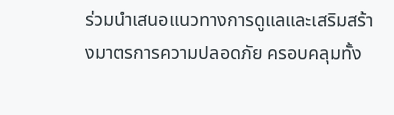ร่วมนำเสนอแนวทางการดูแลและเสริมสร้างมาตรการความปลอดภัย ครอบคลุมทั้ง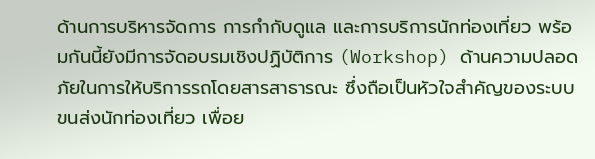ด้านการบริหารจัดการ การกำกับดูแล และการบริการนักท่องเที่ยว พร้อมกันนี้ยังมีการจัดอบรมเชิงปฏิบัติการ (Workshop) ด้านความปลอดภัยในการให้บริการรถโดยสารสาธารณะ ซึ่งถือเป็นหัวใจสำคัญของระบบขนส่งนักท่องเที่ยว เพื่อย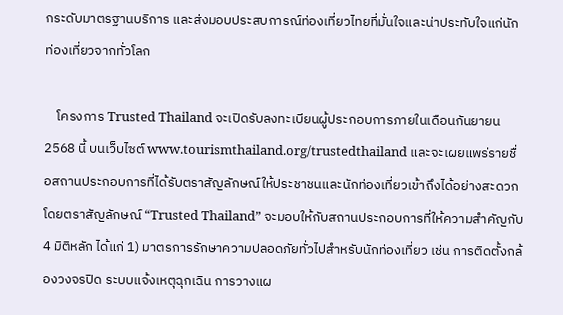กระดับมาตรฐานบริการ และส่งมอบประสบการณ์ท่องเที่ยวไทยที่มั่นใจและน่าประทับใจแก่นักท่องเที่ยวจากทั่วโลก

    โครงการ Trusted Thailand จะเปิดรับลงทะเบียนผู้ประกอบการภายในเดือนกันยายน 2568 นี้ บนเว็บไซต์ www.tourismthailand.org/trustedthailand และจะเผยแพร่รายชื่อสถานประกอบการที่ได้รับตราสัญลักษณ์ให้ประชาชนและนักท่องเที่ยวเข้าถึงได้อย่างสะดวก โดยตราสัญลักษณ์ “Trusted Thailand” จะมอบให้กับสถานประกอบการที่ให้ความสำคัญกับ 4 มิติหลัก ได้แก่ 1) มาตรการรักษาความปลอดภัยทั่วไปสำหรับนักท่องเที่ยว เช่น การติดตั้งกล้องวงจรปิด ระบบแจ้งเหตุฉุกเฉิน การวางแผ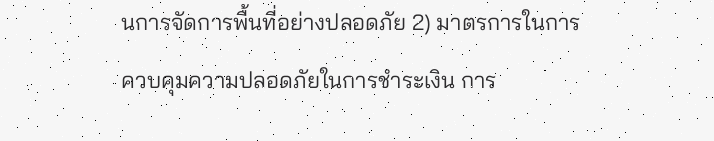นการจัดการพื้นที่อย่างปลอดภัย 2) มาตรการในการควบคุมความปลอดภัยในการชำระเงิน การ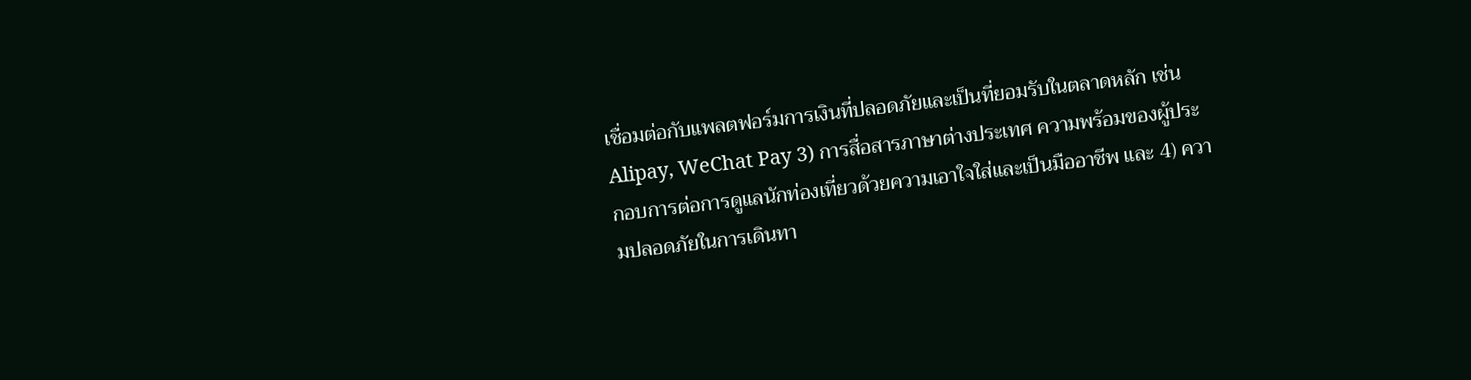เชื่อมต่อกับแพลตฟอร์มการเงินที่ปลอดภัยและเป็นที่ยอมรับในตลาดหลัก เช่น Alipay, WeChat Pay 3) การสื่อสารภาษาต่างประเทศ ความพร้อมของผู้ประกอบการต่อการดูแลนักท่องเที่ยวด้วยความเอาใจใส่และเป็นมืออาชีพ และ 4) ความปลอดภัยในการเดินทา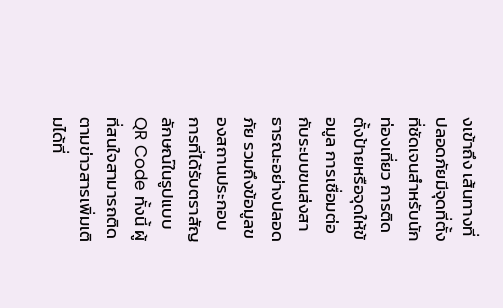งเข้าถึง เส้นทางที่ปลอดภัยมีจุดที่ตั้งที่ชัดเจนสำหรับนักท่องเที่ยว การติดตั้งป้ายหรือจุดให้ข้อมูล การเชื่อมต่อกับระบบขนส่งสาธารณะอย่างปลอดภัย รวมถึงข้อมูลของสถานประกอบการที่ได้รับตราสัญลักษณ์ในรูปแบบ QR Code ทั้งนี้ ผู้ที่สนใจสามารถติดตามข่าวสารเพิ่มเติมได้ที่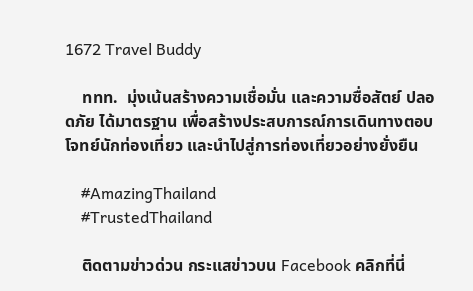1672 Travel Buddy

    ททท.  มุ่งเน้นสร้างความเชื่อมั่น และความซื่อสัตย์ ปลอดภัย ได้มาตรฐาน เพื่อสร้างประสบการณ์การเดินทางตอบโจทย์นักท่องเที่ยว และนำไปสู่การท่องเที่ยวอย่างยั่งยืน

    #AmazingThailand
    #TrustedThailand

    ติดตามข่าวด่วน กระแสข่าวบน Facebook คลิกที่นี่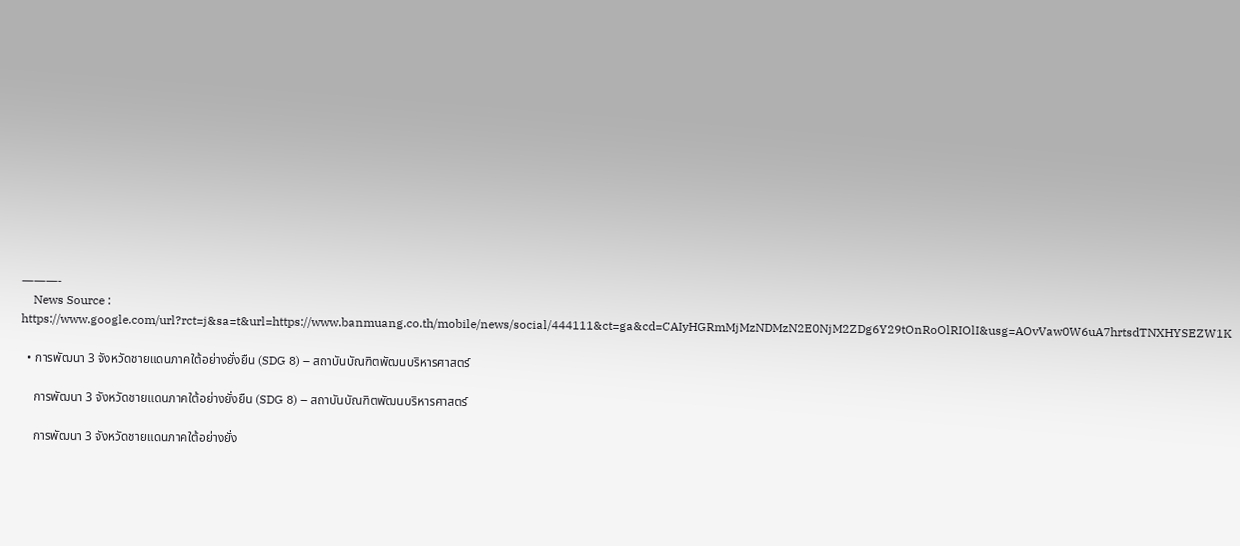———-
    News Source : https://www.google.com/url?rct=j&sa=t&url=https://www.banmuang.co.th/mobile/news/social/444111&ct=ga&cd=CAIyHGRmMjMzNDMzN2E0NjM2ZDg6Y29tOnRoOlRIOlI&usg=AOvVaw0W6uA7hrtsdTNXHYSEZW1K

  • การพัฒนา 3 จังหวัดชายแดนภาคใต้อย่างยั่งยืน (SDG 8) – สถาบันบัณฑิตพัฒนบริหารศาสตร์

    การพัฒนา 3 จังหวัดชายแดนภาคใต้อย่างยั่งยืน (SDG 8) – สถาบันบัณฑิตพัฒนบริหารศาสตร์

    การพัฒนา 3 จังหวัดชายแดนภาคใต้อย่างยั่ง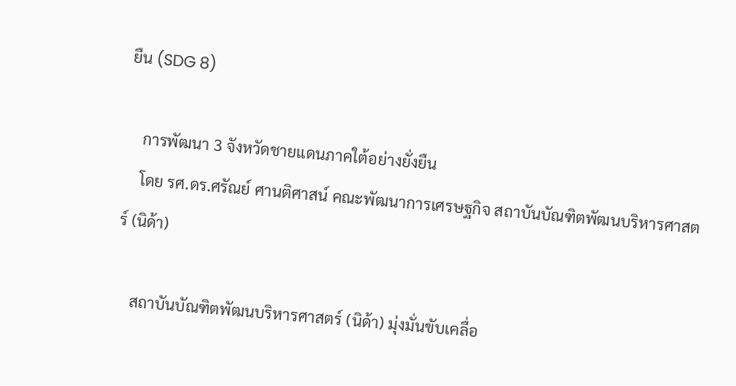ยืน (SDG 8)

    การพัฒนา 3 จังหวัดชายแดนภาคใต้อย่างยั่งยืน
    โดย รศ.ดร.ศรัณย์ ศานติศาสน์ คณะพัฒนาการเศรษฐกิจ สถาบันบัณฑิตพัฒนบริหารศาสตร์ (นิด้า)

    สถาบันบัณฑิตพัฒนบริหารศาสตร์ (นิด้า) มุ่งมั่นขับเคลื่อ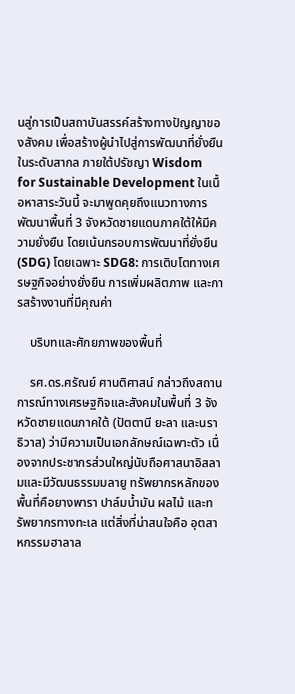นสู่การเป็นสถาบันสรรค์สร้างทางปัญญาของสังคม เพื่อสร้างผู้นำไปสู่การพัฒนาที่ยั่งยืนในระดับสากล ภายใต้ปรัชญา Wisdom for Sustainable Development ในเนื้อหาสาระวันนี้ จะมาพูดคุยถึงแนวทางการพัฒนาพื้นที่ 3 จังหวัดชายแดนภาคใต้ให้มีความยั่งยืน โดยเน้นกรอบการพัฒนาที่ยั่งยืน (SDG) โดยเฉพาะ SDG8: การเติบโตทางเศรษฐกิจอย่างยั่งยืน การเพิ่มผลิตภาพ และการสร้างงานที่มีคุณค่า

    บริบทและศักยภาพของพื้นที่

    รศ.ดร.ศรัณย์ ศานติศาสน์ กล่าวถึงสถานการณ์ทางเศรษฐกิจและสังคมในพื้นที่ 3 จังหวัดชายแดนภาคใต้ (ปัตตานี ยะลา และนราธิวาส) ว่ามีความเป็นเอกลักษณ์เฉพาะตัว เนื่องจากประชากรส่วนใหญ่นับถือศาสนาอิสลามและมีวัฒนธรรมมลายู ทรัพยากรหลักของพื้นที่คือยางพารา ปาล์มน้ำมัน ผลไม้ และทรัพยากรทางทะเล แต่สิ่งที่น่าสนใจคือ อุตสาหกรรมฮาลาล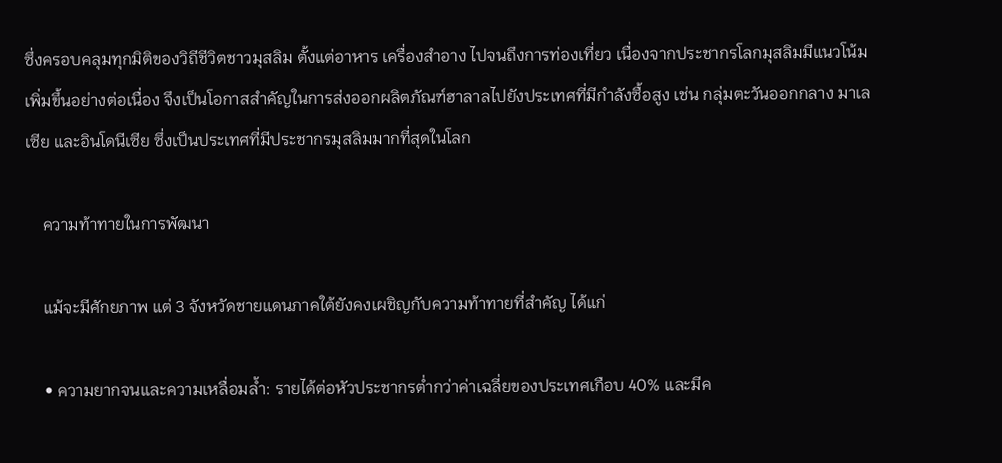ซึ่งครอบคลุมทุกมิติของวิถีชีวิตชาวมุสลิม ตั้งแต่อาหาร เครื่องสำอาง ไปจนถึงการท่องเที่ยว เนื่องจากประชากรโลกมุสลิมมีแนวโน้มเพิ่มขึ้นอย่างต่อเนื่อง จึงเป็นโอกาสสำคัญในการส่งออกผลิตภัณฑ์ฮาลาลไปยังประเทศที่มีกำลังซื้อสูง เช่น กลุ่มตะวันออกกลาง มาเลเซีย และอินโดนีเซีย ซึ่งเป็นประเทศที่มีประชากรมุสลิมมากที่สุดในโลก

    ความท้าทายในการพัฒนา

    แม้จะมีศักยภาพ แต่ 3 จังหวัดชายแดนภาคใต้ยังคงเผชิญกับความท้าทายที่สำคัญ ได้แก่

    • ความยากจนและความเหลื่อมล้ำ: รายได้ต่อหัวประชากรต่ำกว่าค่าเฉลี่ยของประเทศเกือบ 40% และมีค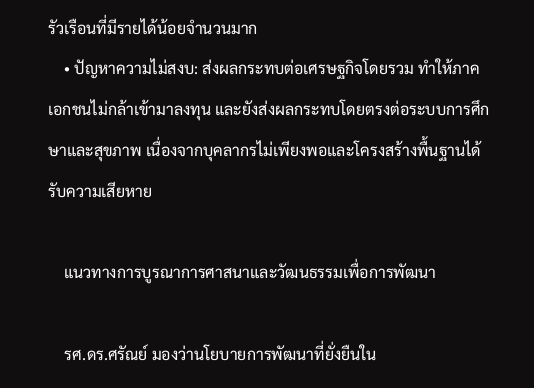รัวเรือนที่มีรายได้น้อยจำนวนมาก
    • ปัญหาความไม่สงบ: ส่งผลกระทบต่อเศรษฐกิจโดยรวม ทำให้ภาคเอกชนไม่กล้าเข้ามาลงทุน และยังส่งผลกระทบโดยตรงต่อระบบการศึกษาและสุขภาพ เนื่องจากบุคลากรไม่เพียงพอและโครงสร้างพื้นฐานได้รับความเสียหาย

    แนวทางการบูรณาการศาสนาและวัฒนธรรมเพื่อการพัฒนา

    รศ.ดร.ศรัณย์ มองว่านโยบายการพัฒนาที่ยั่งยืนใน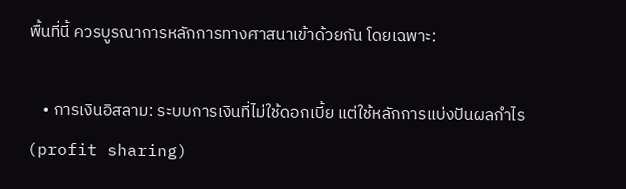พื้นที่นี้ ควรบูรณาการหลักการทางศาสนาเข้าด้วยกัน โดยเฉพาะ:

    • การเงินอิสลาม: ระบบการเงินที่ไม่ใช้ดอกเบี้ย แต่ใช้หลักการแบ่งปันผลกำไร (profit sharing)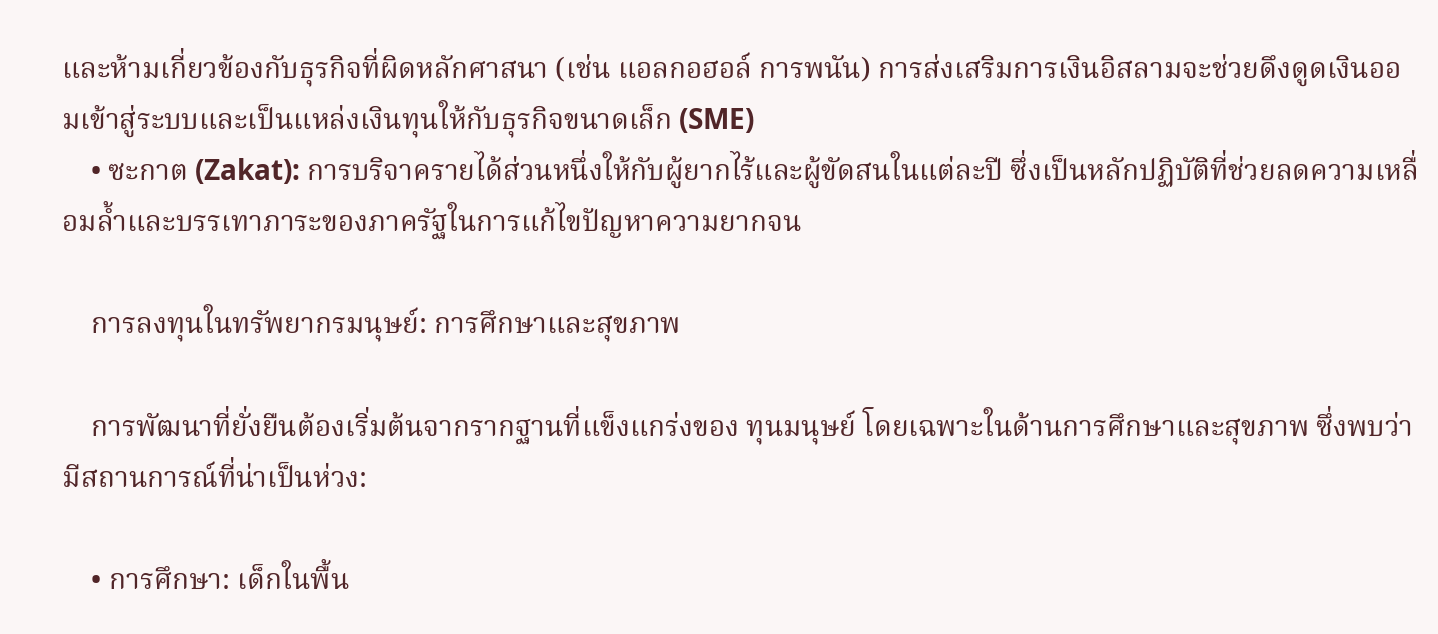และห้ามเกี่ยวข้องกับธุรกิจที่ผิดหลักศาสนา (เช่น แอลกอฮอล์ การพนัน) การส่งเสริมการเงินอิสลามจะช่วยดึงดูดเงินออมเข้าสู่ระบบและเป็นแหล่งเงินทุนให้กับธุรกิจขนาดเล็ก (SME)
    • ซะกาต (Zakat): การบริจาครายได้ส่วนหนึ่งให้กับผู้ยากไร้และผู้ขัดสนในแต่ละปี ซึ่งเป็นหลักปฏิบัติที่ช่วยลดความเหลื่อมล้ำและบรรเทาภาระของภาครัฐในการแก้ไขปัญหาความยากจน

    การลงทุนในทรัพยากรมนุษย์: การศึกษาและสุขภาพ

    การพัฒนาที่ยั่งยืนต้องเริ่มต้นจากรากฐานที่แข็งแกร่งของ ทุนมนุษย์ โดยเฉพาะในด้านการศึกษาและสุขภาพ ซึ่งพบว่ามีสถานการณ์ที่น่าเป็นห่วง:

    • การศึกษา: เด็กในพื้น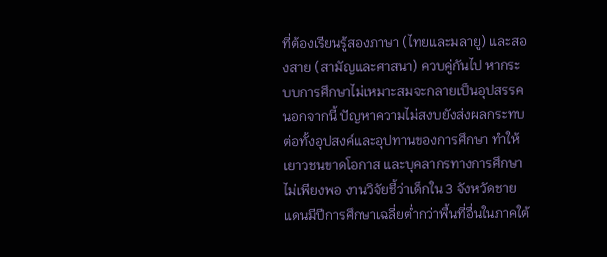ที่ต้องเรียนรู้สองภาษา (ไทยและมลายู) และสองสาย (สามัญและศาสนา) ควบคู่กันไป หากระบบการศึกษาไม่เหมาะสมจะกลายเป็นอุปสรรค นอกจากนี้ ปัญหาความไม่สงบยังส่งผลกระทบต่อทั้งอุปสงค์และอุปทานของการศึกษา ทำให้เยาวชนขาดโอกาส และบุคลากรทางการศึกษาไม่เพียงพอ งานวิจัยชี้ว่าเด็กใน 3 จังหวัดชายแดนมีปีการศึกษาเฉลี่ยต่ำกว่าพื้นที่อื่นในภาคใต้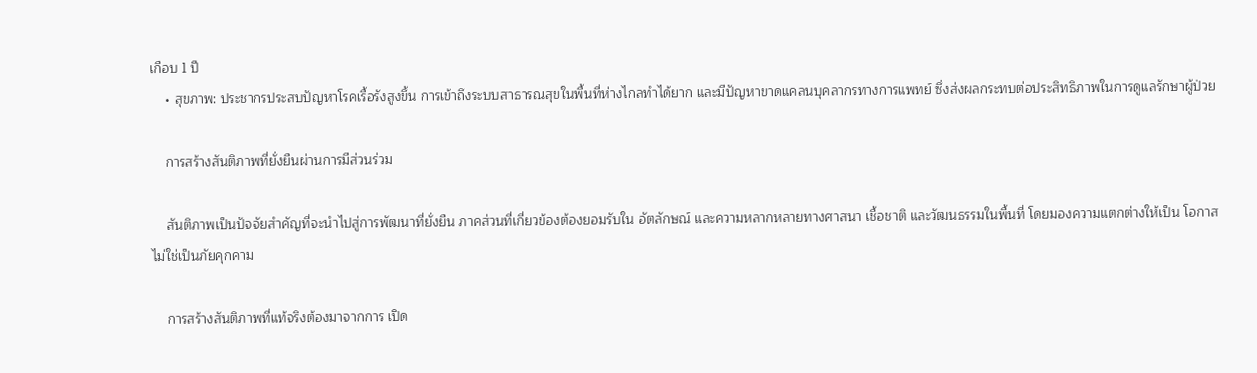เกือบ 1 ปี
    • สุขภาพ: ประชากรประสบปัญหาโรคเรื้อรังสูงขึ้น การเข้าถึงระบบสาธารณสุขในพื้นที่ห่างไกลทำได้ยาก และมีปัญหาขาดแคลนบุคลากรทางการแพทย์ ซึ่งส่งผลกระทบต่อประสิทธิภาพในการดูแลรักษาผู้ป่วย

    การสร้างสันติภาพที่ยั่งยืนผ่านการมีส่วนร่วม

    สันติภาพเป็นปัจจัยสำคัญที่จะนำไปสู่การพัฒนาที่ยั่งยืน ภาคส่วนที่เกี่ยวข้องต้องยอมรับใน อัตลักษณ์ และความหลากหลายทางศาสนา เชื้อชาติ และวัฒนธรรมในพื้นที่ โดยมองความแตกต่างให้เป็น โอกาส ไม่ใช่เป็นภัยคุกคาม

    การสร้างสันติภาพที่แท้จริงต้องมาจากการ เปิด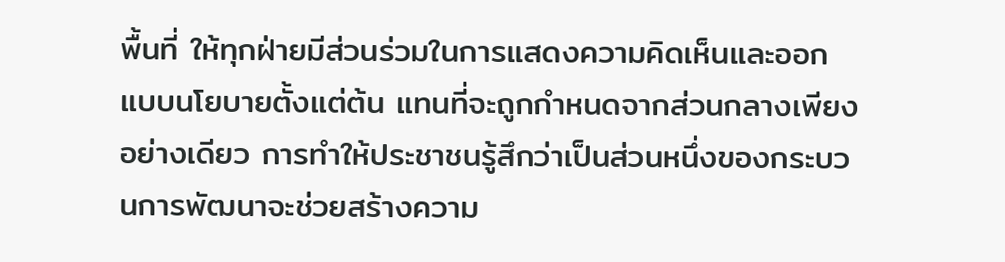พื้นที่ ให้ทุกฝ่ายมีส่วนร่วมในการแสดงความคิดเห็นและออกแบบนโยบายตั้งแต่ต้น แทนที่จะถูกกำหนดจากส่วนกลางเพียงอย่างเดียว การทำให้ประชาชนรู้สึกว่าเป็นส่วนหนึ่งของกระบวนการพัฒนาจะช่วยสร้างความ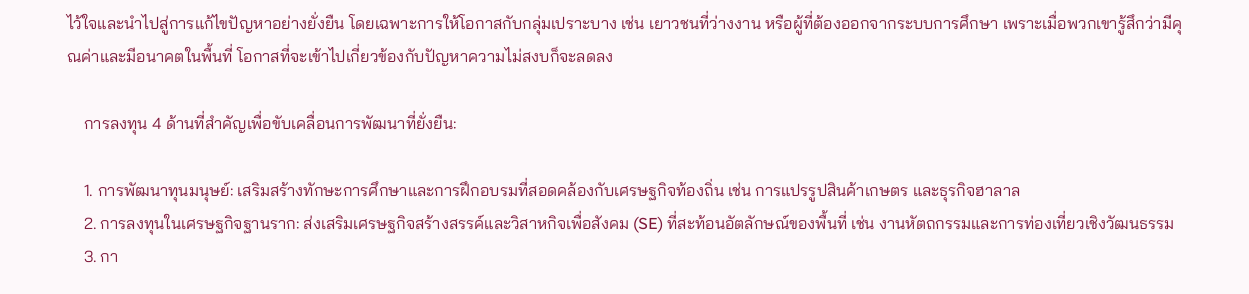ไว้ใจและนำไปสู่การแก้ไขปัญหาอย่างยั่งยืน โดยเฉพาะการให้โอกาสกับกลุ่มเปราะบาง เช่น เยาวชนที่ว่างงาน หรือผู้ที่ต้องออกจากระบบการศึกษา เพราะเมื่อพวกเขารู้สึกว่ามีคุณค่าและมีอนาคตในพื้นที่ โอกาสที่จะเข้าไปเกี่ยวข้องกับปัญหาความไม่สงบก็จะลดลง

    การลงทุน 4 ด้านที่สำคัญเพื่อขับเคลื่อนการพัฒนาที่ยั่งยืน:

    1. การพัฒนาทุนมนุษย์: เสริมสร้างทักษะการศึกษาและการฝึกอบรมที่สอดคล้องกับเศรษฐกิจท้องถิ่น เช่น การแปรรูปสินค้าเกษตร และธุรกิจฮาลาล
    2. การลงทุนในเศรษฐกิจฐานราก: ส่งเสริมเศรษฐกิจสร้างสรรค์และวิสาหกิจเพื่อสังคม (SE) ที่สะท้อนอัตลักษณ์ของพื้นที่ เช่น งานหัตถกรรมและการท่องเที่ยวเชิงวัฒนธรรม
    3. กา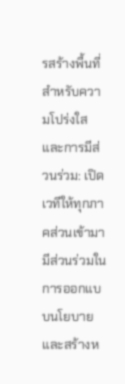รสร้างพื้นที่สำหรับความโปร่งใสและการมีส่วนร่วม: เปิดเวทีให้ทุกภาคส่วนเข้ามามีส่วนร่วมในการออกแบบนโยบาย และสร้างห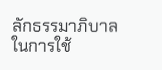ลักธรรมาภิบาลในการใช้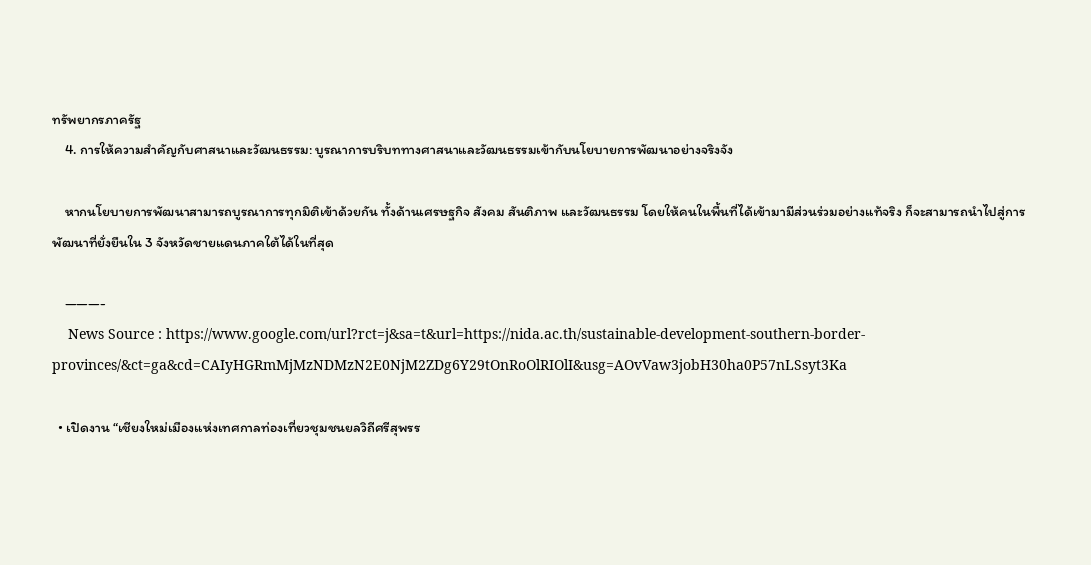ทรัพยากรภาครัฐ
    4. การให้ความสำคัญกับศาสนาและวัฒนธรรม: บูรณาการบริบททางศาสนาและวัฒนธรรมเข้ากับนโยบายการพัฒนาอย่างจริงจัง

    หากนโยบายการพัฒนาสามารถบูรณาการทุกมิติเข้าด้วยกัน ทั้งด้านเศรษฐกิจ สังคม สันติภาพ และวัฒนธรรม โดยให้คนในพื้นที่ได้เข้ามามีส่วนร่วมอย่างแท้จริง ก็จะสามารถนำไปสู่การพัฒนาที่ยั่งยืนใน 3 จังหวัดชายแดนภาคใต้ได้ในที่สุด

    ———-
    News Source : https://www.google.com/url?rct=j&sa=t&url=https://nida.ac.th/sustainable-development-southern-border-provinces/&ct=ga&cd=CAIyHGRmMjMzNDMzN2E0NjM2ZDg6Y29tOnRoOlRIOlI&usg=AOvVaw3jobH30ha0P57nLSsyt3Ka

  • เปิดงาน “เชียงใหม่เมืองแห่งเทศกาลท่องเที่ยวชุมชนยลวิถีศรีสุพรร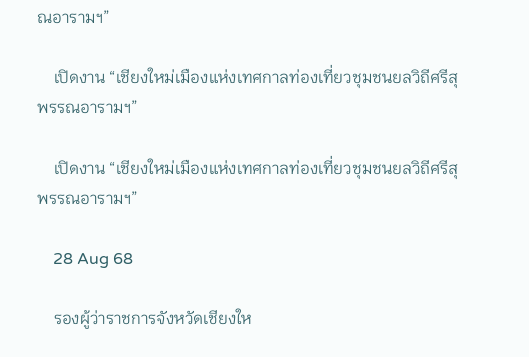ณอารามฯ”

    เปิดงาน “เชียงใหม่เมืองแห่งเทศกาลท่องเที่ยวชุมชนยลวิถีศรีสุพรรณอารามฯ”

    เปิดงาน “เชียงใหม่เมืองแห่งเทศกาลท่องเที่ยวชุมชนยลวิถีศรีสุพรรณอารามฯ”

    28 Aug 68

    รองผู้ว่าราชการจังหวัดเชียงให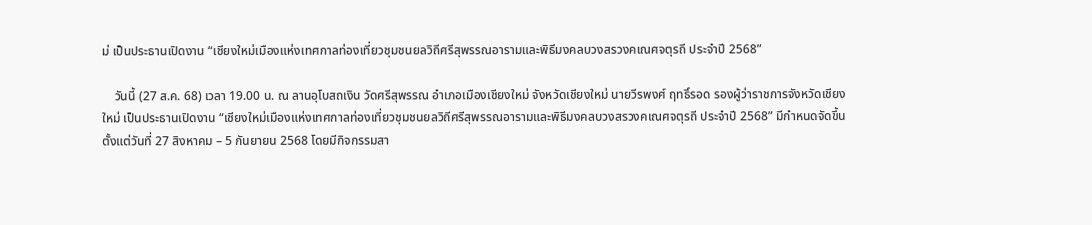ม่ เป็นประธานเปิดงาน “เชียงใหม่เมืองแห่งเทศกาลท่องเที่ยวชุมชนยลวิถีศรีสุพรรณอารามและพิธีมงคลบวงสรวงคเณศจตุรถี ประจำปี 2568”

    วันนี้ (27 ส.ค. 68) เวลา 19.00 น. ณ ลานอุโบสถเงิน วัดศรีสุพรรณ อำเภอเมืองเชียงใหม่ จังหวัดเชียงใหม่ นายวีรพงศ์ ฤทธิ์รอด รองผู้ว่าราชการจังหวัดเชียงใหม่ เป็นประธานเปิดงาน “เชียงใหม่เมืองแห่งเทศกาลท่องเที่ยวชุมชนยลวิถีศรีสุพรรณอารามและพิธีมงคลบวงสรวงคเณศจตุรถี ประจำปี 2568” มีกำหนดจัดขึ้น ตั้งแต่วันที่ 27 สิงหาคม – 5 กันยายน 2568 โดยมีกิจกรรมสา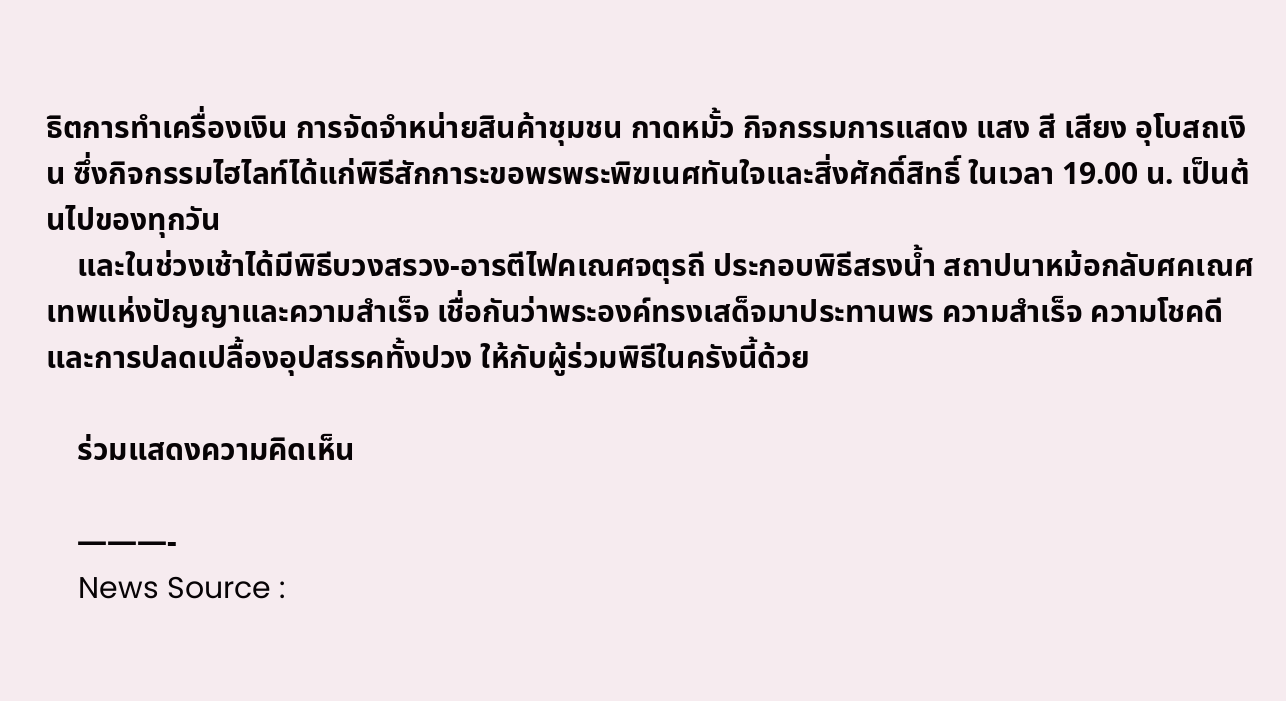ธิตการทำเครื่องเงิน การจัดจำหน่ายสินค้าชุมชน กาดหมั้ว กิจกรรมการแสดง แสง สี เสียง อุโบสถเงิน ซึ่งกิจกรรมไฮไลท์ได้แก่พิธีสักการะขอพรพระพิฆเนศทันใจและสิ่งศักดิ์สิทธิ์ ในเวลา 19.00 น. เป็นต้นไปของทุกวัน
    และในช่วงเช้าได้มีพิธีบวงสรวง-อารตีไฟคเณศจตุรถี ประกอบพิธีสรงน้ำ สถาปนาหม้อกลับศคเณศ เทพแห่งปัญญาและความสำเร็จ เชื่อกันว่าพระองค์ทรงเสด็จมาประทานพร ความสำเร็จ ความโชคดี และการปลดเปลื้องอุปสรรคทั้งปวง ให้กับผู้ร่วมพิธีในครังนี้ด้วย

    ร่วมแสดงความคิดเห็น

    ———-
    News Source :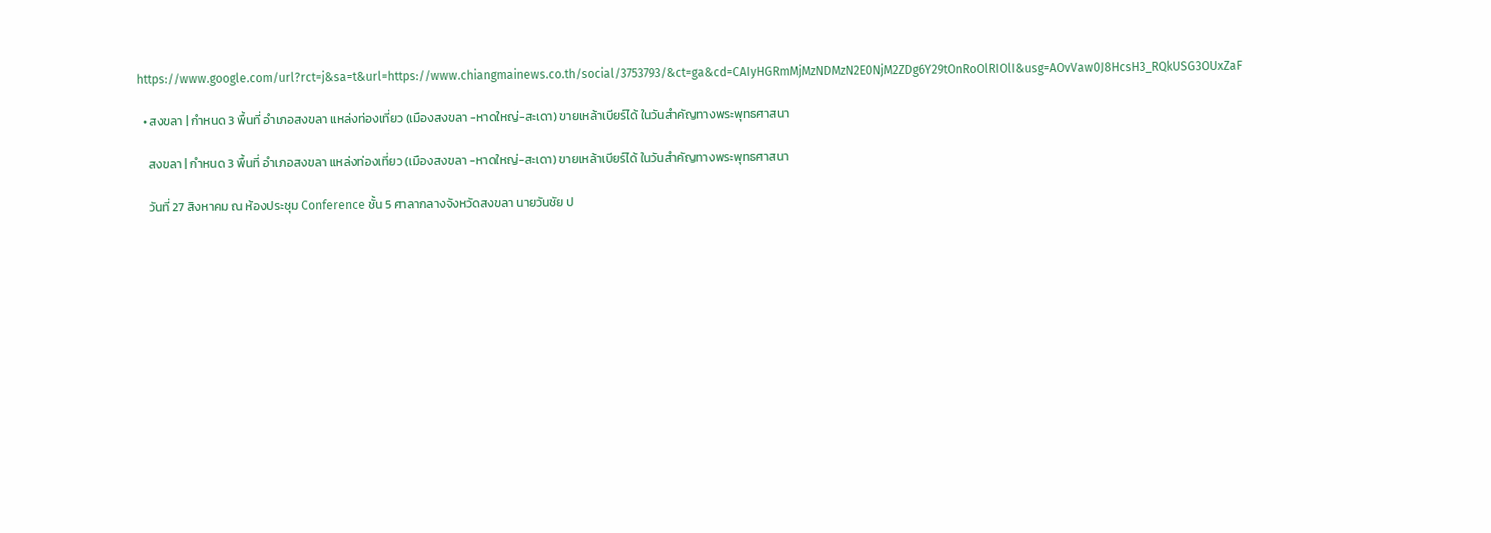https://www.google.com/url?rct=j&sa=t&url=https://www.chiangmainews.co.th/social/3753793/&ct=ga&cd=CAIyHGRmMjMzNDMzN2E0NjM2ZDg6Y29tOnRoOlRIOlI&usg=AOvVaw0J8HcsH3_RQkUSG3OUxZaF

  • สงขลา | กำหนด 3 พื้นที่ อำเภอสงขลา แหล่งท่องเที่ยว (เมืองสงขลา -หาดใหญ่-สะเดา) ขายเหล้าเบียร์ได้ ในวันสำคัญทางพระพุทธศาสนา

    สงขลา | กำหนด 3 พื้นที่ อำเภอสงขลา แหล่งท่องเที่ยว (เมืองสงขลา -หาดใหญ่-สะเดา) ขายเหล้าเบียร์ได้ ในวันสำคัญทางพระพุทธศาสนา

    วันที่ 27 สิงหาคม ณ ห้องประชุม Conference ชั้น 5 ศาลากลางจังหวัดสงขลา นายวันชัย ป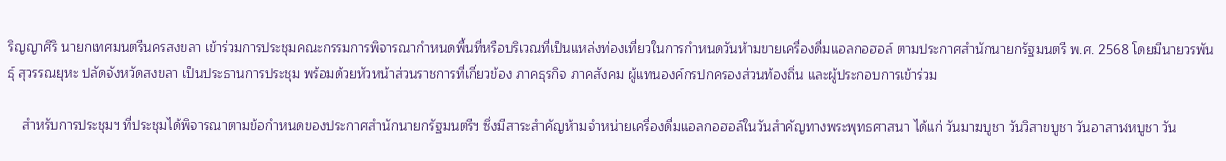ริญญาศิริ นายกเทศมนตรีนครสงขลา เข้าร่วมการประชุมคณะกรรมการพิจารณากำหนดพื้นที่หรือบริเวณที่เป็นแหล่งท่องเที่ยวในการกำหนดวันห้ามขายเครื่องดื่มแอลกอฮอล์ ตามประกาศสำนักนายกรัฐมนตรี พ.ศ. 2568 โดยมีนายวรพันธุ์ สุวรรณยุหะ ปลัดจังหวัดสงขลา เป็นประธานการประชุม พร้อมด้วยหัวหน้าส่วนราชการที่เกี่ยวข้อง ภาคธุรกิจ ภาคสังคม ผู้แทนองค์กรปกครองส่วนท้องถิ่น และผู้ประกอบการเข้าร่วม

    สำหรับการประชุมฯ ที่ประชุมได้พิจารณาตามข้อกำหนดของประกาศสำนักนายกรัฐมนตรีฯ ซึ่งมีสาระสำคัญห้ามจำหน่ายเครื่องดื่มแอลกอฮอล์ในวันสำคัญทางพระพุทธศาสนา ได้แก่ วันมาฆบูชา วันวิสาขบูชา วันอาสาฬหบูชา วัน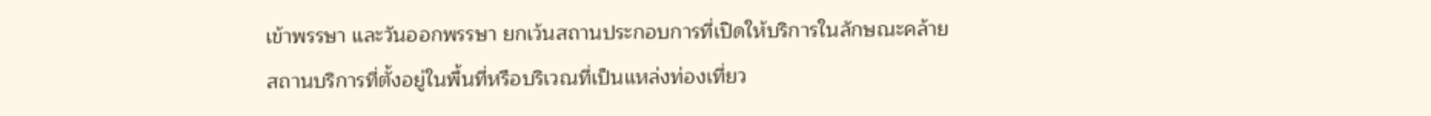เข้าพรรษา และวันออกพรรษา ยกเว้นสถานประกอบการที่เปิดให้บริการในลักษณะคล้ายสถานบริการที่ตั้งอยู่ในพื้นที่หรือบริเวณที่เป็นแหล่งท่องเที่ยว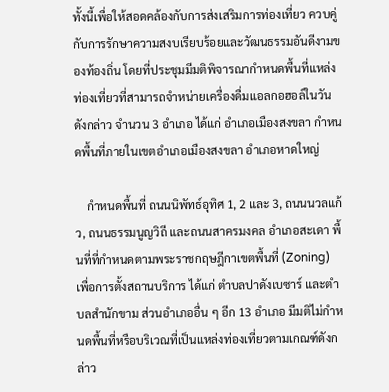ทั้งนี้เพื่อให้สอดคล้องกับการส่งเสริมการท่องเที่ยว ควบคู่กับการรักษาความสงบเรียบร้อยและวัฒนธรรมอันดีงามของท้องถิ่น โดยที่ประชุมมีมติพิจารณากำหนดพื้นที่แหล่งท่องเที่ยวที่สามารถจำหน่ายเครื่องดื่มแอลกอฮอล์ในวันดังกล่าว จำนวน 3 อำเภอ ได้แก่ อำเภอเมืองสงขลา กำหนดพื้นที่ภายในเขตอำเภอเมืองสงขลา อำเภอหาดใหญ่

    กำหนดพื้นที่ ถนนนิพัทธ์อุทิศ 1, 2 และ 3, ถนนนวลแก้ว, ถนนธรรมนูญวิถี และถนนสาครมงคล อำเภอสะเดา พื้นที่ที่กำหนดตามพระราชกฤษฎีกาเขตพื้นที่ (Zoning) เพื่อการตั้งสถานบริการ ได้แก่ ตำบลปาดังเบซาร์ และตำบลสำนักขาม ส่วนอำเภออื่น ๆ อีก 13 อำเภอ มีมติไม่กำหนดพื้นที่หรือบริเวณที่เป็นแหล่งท่องเที่ยวตามเกณฑ์ดังกล่าว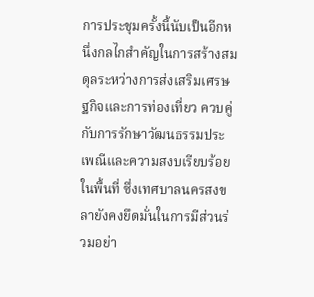การประชุมครั้งนี้นับเป็นอีกหนึ่งกลไกสำคัญในการสร้างสมดุลระหว่างการส่งเสริมเศรษฐกิจและการท่องเที่ยว ควบคู่กับการรักษาวัฒนธรรมประเพณีและความสงบเรียบร้อยในพื้นที่ ซึ่งเทศบาลนครสงขลายังคงยึดมั่นในการมีส่วนร่วมอย่า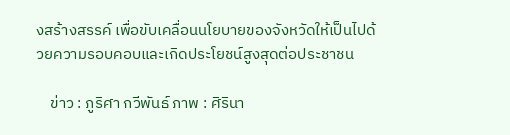งสร้างสรรค์ เพื่อขับเคลื่อนนโยบายของจังหวัดให้เป็นไปด้วยความรอบคอบและเกิดประโยชน์สูงสุดต่อประชาชน

    ข่าว : ภูริศา กวีพันธ์ ภาพ : ศิรินา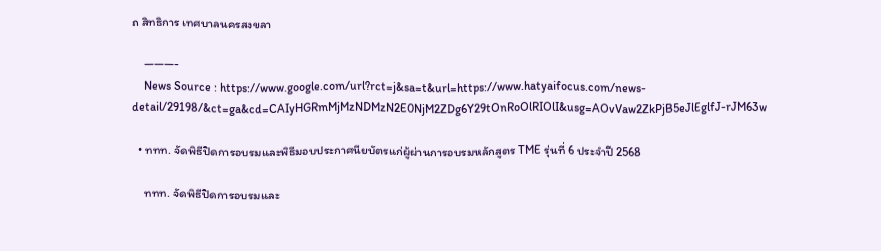ถ สิทธิการ เทศบาลนครสงขลา

    ———-
    News Source : https://www.google.com/url?rct=j&sa=t&url=https://www.hatyaifocus.com/news-detail/29198/&ct=ga&cd=CAIyHGRmMjMzNDMzN2E0NjM2ZDg6Y29tOnRoOlRIOlI&usg=AOvVaw2ZkPjB5eJlEglfJ-rJM63w

  • ททท. จัดพิธีปิดการอบรมและพิธีมอบประกาศนียบัตรแก่ผู้ผ่านการอบรมหลักสูตร TME รุ่นที่ 6 ประจำปี 2568

    ททท. จัดพิธีปิดการอบรมและ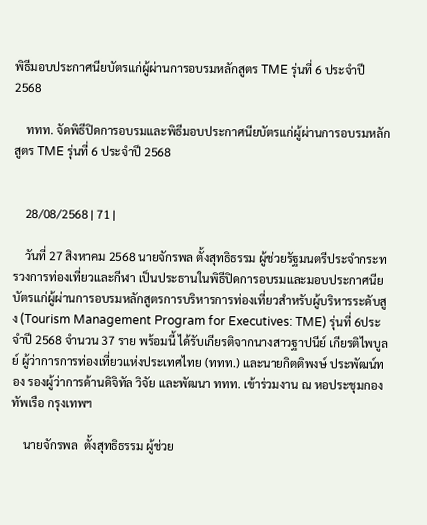พิธีมอบประกาศนียบัตรแก่ผู้ผ่านการอบรมหลักสูตร TME รุ่นที่ 6 ประจำปี 2568

    ททท. จัดพิธีปิดการอบรมและพิธีมอบประกาศนียบัตรแก่ผู้ผ่านการอบรมหลักสูตร TME รุ่นที่ 6 ประจำปี 2568


    28/08/2568 | 71 |

    วันที่ 27 สิงหาคม 2568 นายจักรพล ตั้งสุทธิธรรม ผู้ช่วยรัฐมนตรีประจำกระทรวงการท่องเที่ยวและกีฬา เป็นประธานในพิธีปิดการอบรมและมอบประกาศนียบัตรแก่ผู้ผ่านการอบรมหลักสูตรการบริหารการท่องเที่ยวสำหรับผู้บริหารระดับสูง (Tourism Management Program for Executives: TME) รุ่นที่ 6ประจำปี 2568 จำนวน 37 ราย พร้อมนี้ ได้รับเกียรติจากนางสาวฐาปนีย์ เกียรติไพบูลย์ ผู้ว่าการการท่องเที่ยวแห่งประเทศไทย (ททท.) และนายกิตติพงษ์ ประพัฒน์ทอง รองผู้ว่าการด้านดิจิทัล วิจัย และพัฒนา ททท. เข้าร่วมงาน ณ หอประชุมกองทัพเรือ กรุงเทพฯ

    นายจักรพล  ตั้งสุทธิธรรม ผู้ช่วย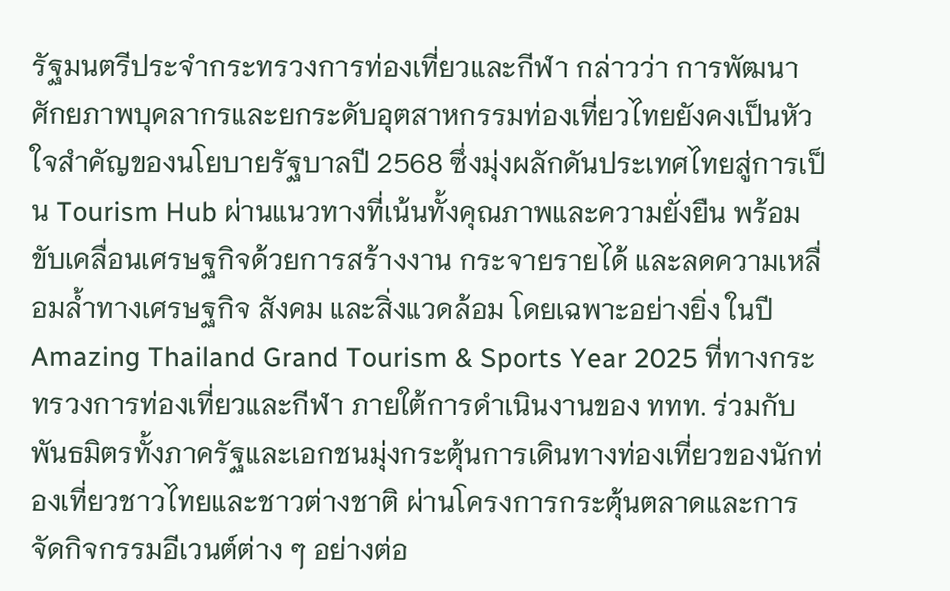รัฐมนตรีประจำกระทรวงการท่องเที่ยวและกีฬา กล่าวว่า การพัฒนาศักยภาพบุคลากรและยกระดับอุตสาหกรรมท่องเที่ยวไทยยังคงเป็นหัวใจสำคัญของนโยบายรัฐบาลปี 2568 ซึ่งมุ่งผลักดันประเทศไทยสู่การเป็น Tourism Hub ผ่านแนวทางที่เน้นทั้งคุณภาพและความยั่งยืน พร้อมขับเคลื่อนเศรษฐกิจด้วยการสร้างงาน กระจายรายได้ และลดความเหลื่อมล้ำทางเศรษฐกิจ สังคม และสิ่งแวดล้อม โดยเฉพาะอย่างยิ่ง ในปี Amazing Thailand Grand Tourism & Sports Year 2025 ที่ทางกระทรวงการท่องเที่ยวและกีฬา ภายใต้การดำเนินงานของ ททท. ร่วมกับพันธมิตรทั้งภาครัฐและเอกชนมุ่งกระตุ้นการเดินทางท่องเที่ยวของนักท่องเที่ยวชาวไทยและชาวต่างชาติ ผ่านโครงการกระตุ้นตลาดและการจัดกิจกรรมอีเวนต์ต่าง ๆ อย่างต่อ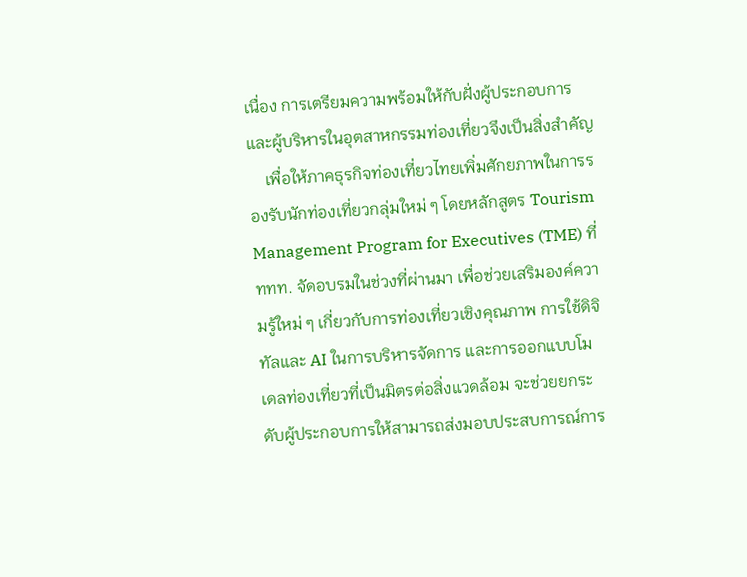เนื่อง การเตรียมความพร้อมให้กับฝั่งผู้ประกอบการและผู้บริหารในอุตสาหกรรมท่องเที่ยวจึงเป็นสิ่งสำคัญ
    เพื่อให้ภาคธุรกิจท่องเที่ยวไทยเพิ่มศักยภาพในการรองรับนักท่องเที่ยวกลุ่มใหม่ ๆ โดยหลักสูตร Tourism Management Program for Executives (TME) ที่ ททท. จัดอบรมในช่วงที่ผ่านมา เพื่อช่วยเสริมองค์ความรู้ใหม่ ๆ เกี่ยวกับการท่องเที่ยวเชิงคุณภาพ การใช้ดิจิทัลและ AI ในการบริหารจัดการ และการออกแบบโมเดลท่องเที่ยวที่เป็นมิตรต่อสิ่งแวดล้อม จะช่วยยกระดับผู้ประกอบการให้สามารถส่งมอบประสบการณ์การ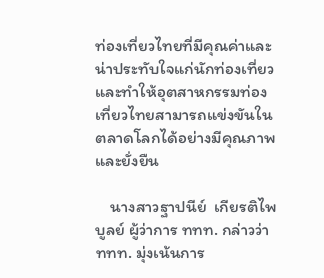ท่องเที่ยวไทยที่มีคุณค่าและน่าประทับใจแก่นักท่องเที่ยว และทำให้อุตสาหกรรมท่องเที่ยวไทยสามารถแข่งขันในตลาดโลกได้อย่างมีคุณภาพและยั่งยืน

    นางสาวฐาปนีย์  เกียรติไพบูลย์ ผู้ว่าการ ททท. กล่าวว่า ททท. มุ่งเน้นการ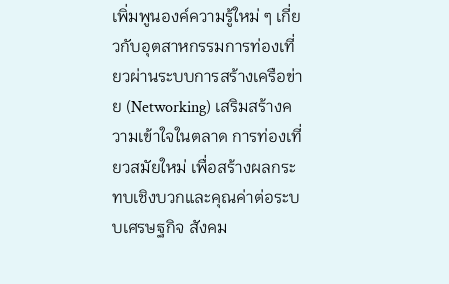เพิ่มพูนองค์ความรู้ใหม่ ๆ เกี่ยวกับอุตสาหกรรมการท่องเที่ยวผ่านระบบการสร้างเครือข่าย (Networking) เสริมสร้างความเข้าใจในตลาด การท่องเที่ยวสมัยใหม่ เพื่อสร้างผลกระทบเชิงบวกและคุณค่าต่อระบบเศรษฐกิจ สังคม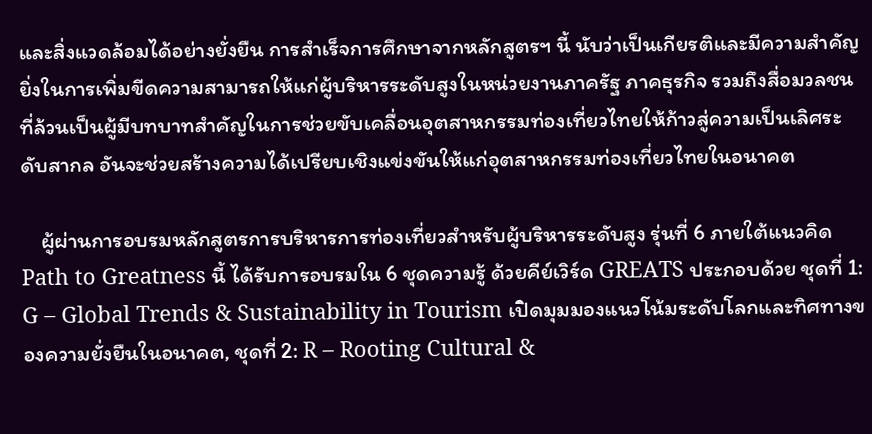และสิ่งแวดล้อมได้อย่างยั่งยืน การสำเร็จการศึกษาจากหลักสูตรฯ นี้ นับว่าเป็นเกียรติและมีความสำคัญยิ่งในการเพิ่มขีดความสามารถให้แก่ผู้บริหารระดับสูงในหน่วยงานภาครัฐ ภาคธุรกิจ รวมถึงสื่อมวลชน ที่ล้วนเป็นผู้มีบทบาทสำคัญในการช่วยขับเคลื่อนอุตสาหกรรมท่องเที่ยวไทยให้ก้าวสู่ความเป็นเลิศระดับสากล อันจะช่วยสร้างความได้เปรียบเชิงแข่งขันให้แก่อุตสาหกรรมท่องเที่ยวไทยในอนาคต

    ผู้ผ่านการอบรมหลักสูตรการบริหารการท่องเที่ยวสำหรับผู้บริหารระดับสูง รุ่นที่ 6 ภายใต้แนวคิด Path to Greatness นี้ ได้รับการอบรมใน 6 ชุดความรู้ ด้วยคีย์เวิร์ด GREATS ประกอบด้วย ชุดที่ 1: G – Global Trends & Sustainability in Tourism เปิดมุมมองแนวโน้มระดับโลกและทิศทางของความยั่งยืนในอนาคต, ชุดที่ 2: R – Rooting Cultural &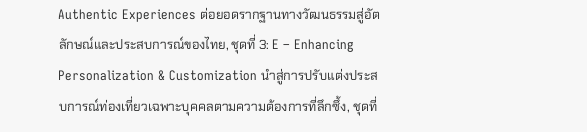Authentic Experiences ต่อยอดรากฐานทางวัฒนธรรมสู่อัตลักษณ์และประสบการณ์ของไทย, ชุดที่ 3: E – Enhancing Personalization & Customization นำสู่การปรับแต่งประสบการณ์ท่องเที่ยวเฉพาะบุคคลตามความต้องการที่ลึกซึ้ง, ชุดที่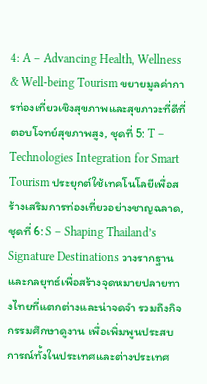4: A – Advancing Health, Wellness & Well-being Tourism ขยายมูลค่าการท่องเที่ยวเชิงสุขภาพและสุขภาวะที่ดีที่ตอบโจทย์สุขภาพสูง, ชุดที่ 5: T – Technologies Integration for Smart Tourism ประยุกต์ใช้เทคโนโลยีเพื่อสร้างเสริมการท่องเที่ยวอย่างชาญฉลาด, ชุดที่ 6: S – Shaping Thailand’s Signature Destinations วางรากฐานและกลยุทธ์เพื่อสร้างจุดหมายปลายทางไทยที่แตกต่างและน่าจดจำ รวมถึงกิจกรรมศึกษาดูงาน เพื่อเพิ่มพูนประสบการณ์ทั้งในประเทศและต่างประเทศ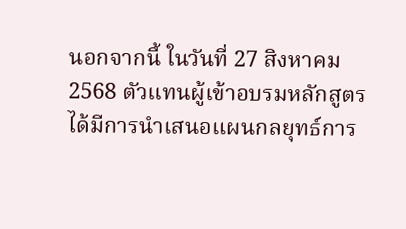นอกจากนี้ ในวันที่ 27 สิงหาคม 2568 ตัวแทนผู้เข้าอบรมหลักสูตรได้มีการนําเสนอแผนกลยุทธ์การ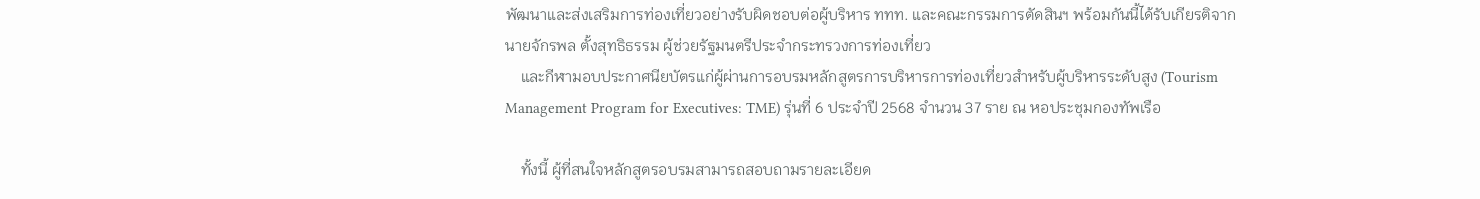พัฒนาและส่งเสริมการท่องเที่ยวอย่างรับผิดชอบต่อผู้บริหาร ททท. และคณะกรรมการตัดสินฯ พร้อมกันนี้ได้รับเกียรติจากนายจักรพล ตั้งสุทธิธรรม ผู้ช่วยรัฐมนตรีประจำกระทรวงการท่องเที่ยว
    และกีฬามอบประกาศนียบัตรแก่ผู้ผ่านการอบรมหลักสูตรการบริหารการท่องเที่ยวสำหรับผู้บริหารระดับสูง (Tourism Management Program for Executives: TME) รุ่นที่ 6 ประจำปี 2568 จำนวน 37 ราย ณ หอประชุมกองทัพเรือ

    ทั้งนี้ ผู้ที่สนใจหลักสูตรอบรมสามารถสอบถามรายละเอียด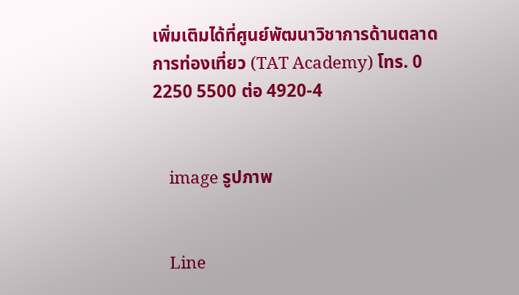เพิ่มเติมได้ที่ศูนย์พัฒนาวิชาการด้านตลาดการท่องเที่ยว (TAT Academy) โทร. 0 2250 5500 ต่อ 4920-4


    image รูปภาพ


    Line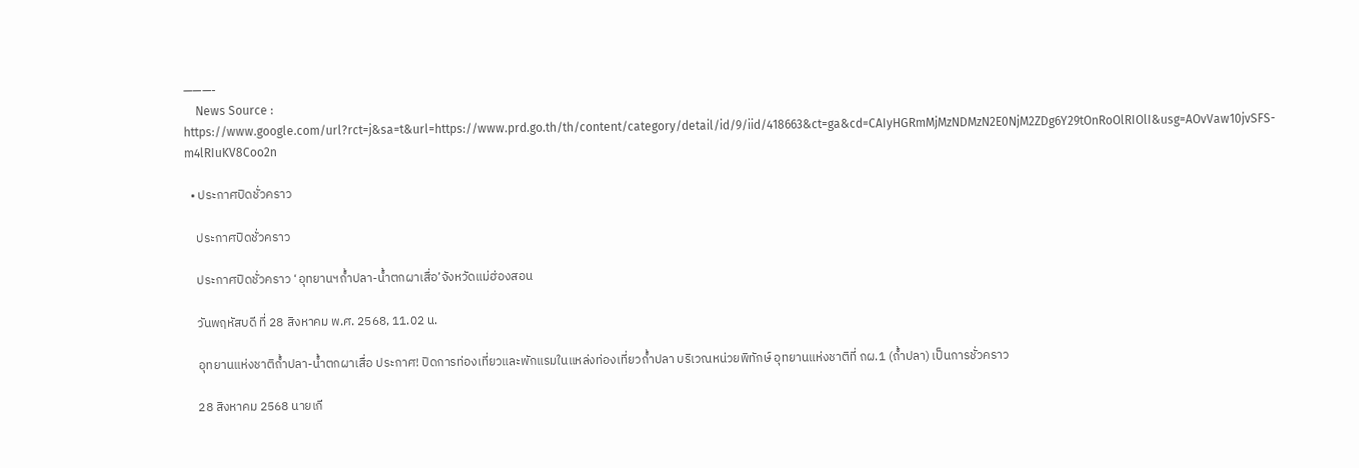———-
    News Source : https://www.google.com/url?rct=j&sa=t&url=https://www.prd.go.th/th/content/category/detail/id/9/iid/418663&ct=ga&cd=CAIyHGRmMjMzNDMzN2E0NjM2ZDg6Y29tOnRoOlRIOlI&usg=AOvVaw10jvSFS-m4lRIuKV8Coo2n

  • ประกาศปิดชั่วคราว

    ประกาศปิดชั่วคราว

    ประกาศปิดชั่วคราว ‘อุทยานฯถ้ำปลา-น้ำตกผาเสื่อ’จังหวัดแม่ฮ่องสอน

    วันพฤหัสบดี ที่ 28 สิงหาคม พ.ศ. 2568, 11.02 น.

    อุทยานแห่งชาติถ้ำปลา-น้ำตกผาเสื่อ ประกาศ! ปิดการท่องเที่ยวและพักแรมในแหล่งท่องเที่ยวถ้ำปลา บริเวณหน่วยพิทักษ์ อุทยานแห่งชาติที่ ถผ.1 (ถ้ำปลา) เป็นการชั่วคราว

    28 สิงหาคม 2568 นายเกี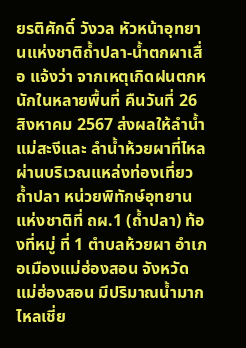ยรติศักดิ์ วังวล หัวหน้าอุทยานแห่งชาติถ้ำปลา-น้ำตกผาเสื่อ แจ้งว่า จากเหตุเกิดฝนตกหนักในหลายพื้นที่ คืนวันที่ 26 สิงหาคม 2567 ส่งผลให้ลำน้ำแม่สะงีและ ลำน้ำห้วยผาที่ไหลผ่านบริเวณแหล่งท่องเที่ยวถ้ำปลา หน่วยพิทักษ์อุทยานแห่งชาติที่ ถผ.1 (ถ้ำปลา) ท้องที่หมู่ ที่ 1 ตำบลห้วยผา อำเภอเมืองแม่ฮ่องสอน จังหวัดแม่ฮ่องสอน มีปริมาณน้ำมาก ไหลเชี่ย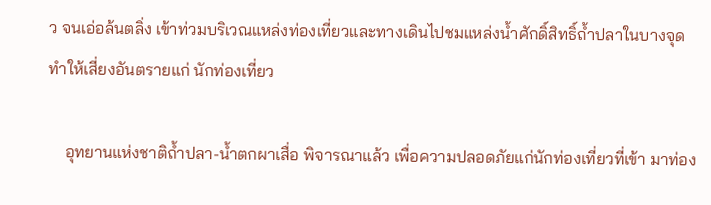ว จนเอ่อล้นตลิ่ง เข้าท่วมบริเวณแหล่งท่องเที่ยวและทางเดินไปชมแหล่งน้ำศักดิ์สิทธิ์ถ้ำปลาในบางจุด ทำให้เสี่ยงอันตรายแก่ นักท่องเที่ยว

    อุทยานแห่งชาติถ้ำปลา-น้ำตกผาเสื่อ พิจารณาแล้ว เพื่อความปลอดภัยแก่นักท่องเที่ยวที่เข้า มาท่อง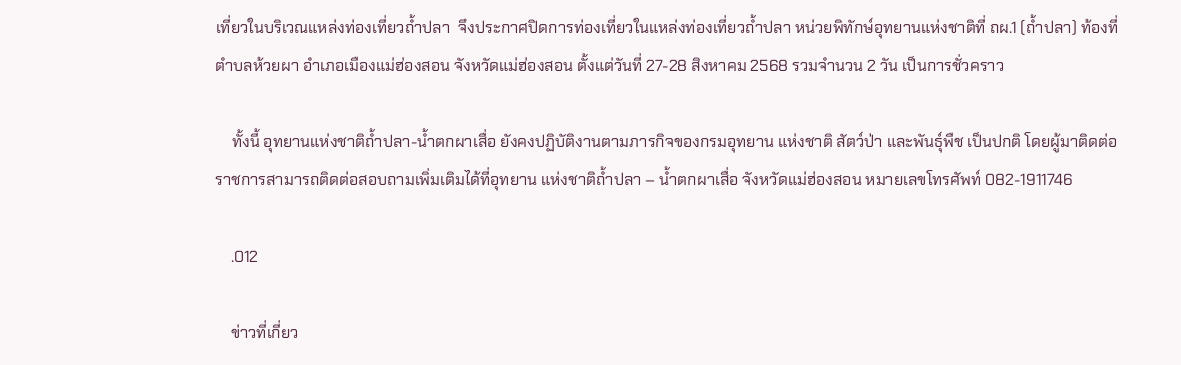เที่ยวในบริเวณแหล่งท่องเที่ยวถ้ำปลา  จึงประกาศปิดการท่องเที่ยวในแหล่งท่องเที่ยวถ้ำปลา หน่วยพิทักษ์อุทยานแห่งชาติที่ ถผ.1 (ถ้ำปลา) ท้องที่ตำบลห้วยผา อำเภอเมืองแม่ฮ่องสอน จังหวัดแม่ฮ่องสอน ตั้งแต่วันที่ 27-28 สิงหาคม 2568 รวมจำนวน 2 วัน เป็นการชั่วคราว

    ทั้งนี้ อุทยานแห่งชาติถ้ำปลา-น้ำตกผาเสื่อ ยังคงปฏิบัติงานตามภารกิจของกรมอุทยาน แห่งชาติ สัตว์ป่า และพันธุ์พืช เป็นปกติ โดยผู้มาติดต่อราชการสามารถติดต่อสอบถามเพิ่มเติมได้ที่อุทยาน แห่งชาติถ้ำปลา – น้ำตกผาเสื่อ จังหวัดแม่ฮ่องสอน หมายเลขโทรศัพท์ 082-1911746

    .012

    ข่าวที่เกี่ยว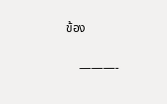ข้อง

    ———-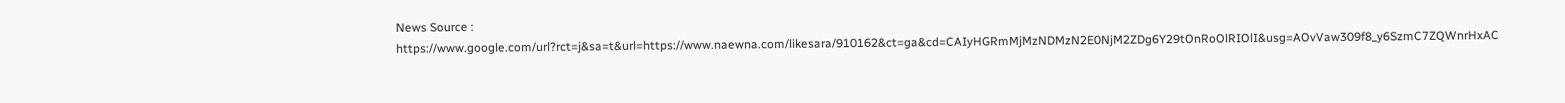News Source : https://www.google.com/url?rct=j&sa=t&url=https://www.naewna.com/likesara/910162&ct=ga&cd=CAIyHGRmMjMzNDMzN2E0NjM2ZDg6Y29tOnRoOlRIOlI&usg=AOvVaw309f8_y6SzmC7ZQWnrHxAC